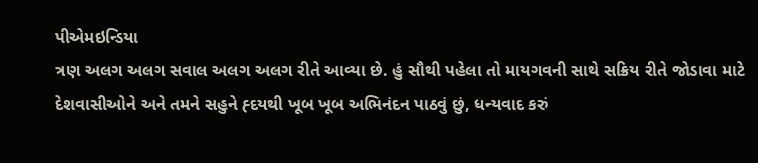પીએમઇન્ડિયા
ત્રણ અલગ અલગ સવાલ અલગ અલગ રીતે આવ્યા છે. હું સૌથી પહેલા તો માયગવની સાથે સક્રિય રીતે જોડાવા માટે દેશવાસીઓને અને તમને સહુને હ્દયથી ખૂબ ખૂબ અભિનંદન પાઠવું છું, ધન્યવાદ કરું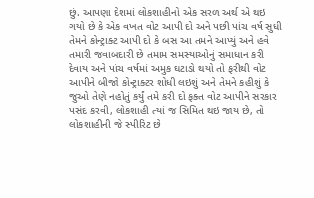છું. આપણા દેશમાં લોકશાહીનો એક સરળ અર્થ એ થઇ ગયો છે કે એક વખત વોટ આપી દો અને પછી પાંચ વર્ષ સુધી તેમને કોન્ટ્રાક્ટ આપી દો કે બસ આ તમને આપ્યું અને હવે તમારી જવાબદારી છે તમામ સમસ્યાઓનું સમાધાન કરી દેવાય અને પાંચ વર્ષમાં અમુક ઘટાડો થયો તો ફરીથી વોટ આપીને બીજો કોન્ટ્રાક્ટર શોધી લઇશું અને તેમને કહીશું કે જુઓ તેણે નહોતું કર્યું તમે કરી દો ફક્ત વોટ આપીને સરકાર પસંદ કરવી, લોકશાહી ત્યાં જ સિમિત થઇ જાય છે, તો લોકશાહીની જે સ્પીરિટ છે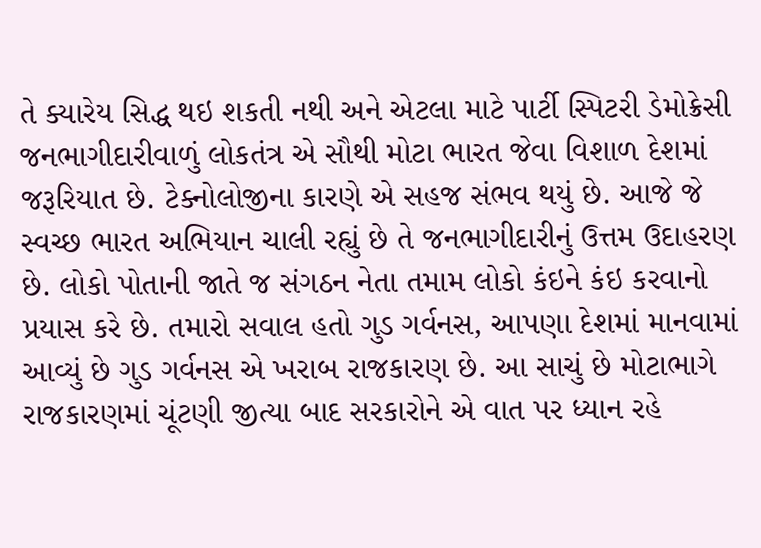તે ક્યારેય સિદ્ધ થઇ શકતી નથી અને એટલા માટે પાર્ટી સ્પિટરી ડેમોક્રેસી જનભાગીદારીવાળું લોકતંત્ર એ સૌથી મોટા ભારત જેવા વિશાળ દેશમાં જરૂરિયાત છે. ટેક્નોલોજીના કારણે એ સહજ સંભવ થયું છે. આજે જે સ્વચ્છ ભારત અભિયાન ચાલી રહ્યું છે તે જનભાગીદારીનું ઉત્તમ ઉદાહરણ છે. લોકો પોતાની જાતે જ સંગઠન નેતા તમામ લોકો કંઇને કંઇ કરવાનો પ્રયાસ કરે છે. તમારો સવાલ હતો ગુડ ગર્વનસ, આપણા દેશમાં માનવામાં આવ્યું છે ગુડ ગર્વનસ એ ખરાબ રાજકારણ છે. આ સાચું છે મોટાભાગે રાજકારણમાં ચૂંટણી જીત્યા બાદ સરકારોને એ વાત પર ધ્યાન રહે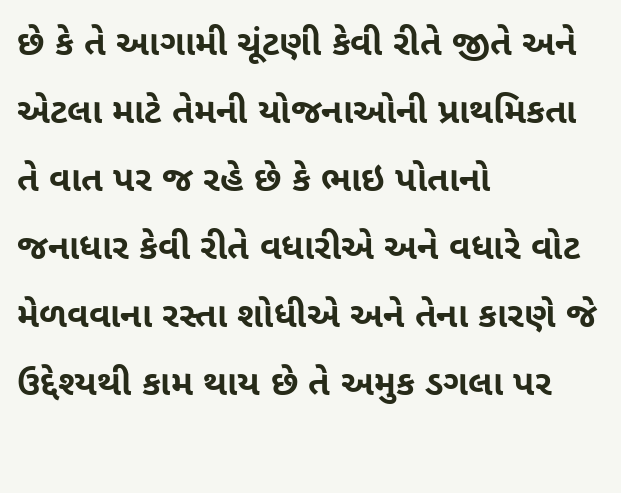છે કે તે આગામી ચૂંટણી કેવી રીતે જીતે અને એટલા માટે તેમની યોજનાઓની પ્રાથમિકતા તે વાત પર જ રહે છે કે ભાઇ પોતાનો જનાધાર કેવી રીતે વધારીએ અને વધારે વોટ મેળવવાના રસ્તા શોધીએ અને તેના કારણે જે ઉદ્દેશ્યથી કામ થાય છે તે અમુક ડગલા પર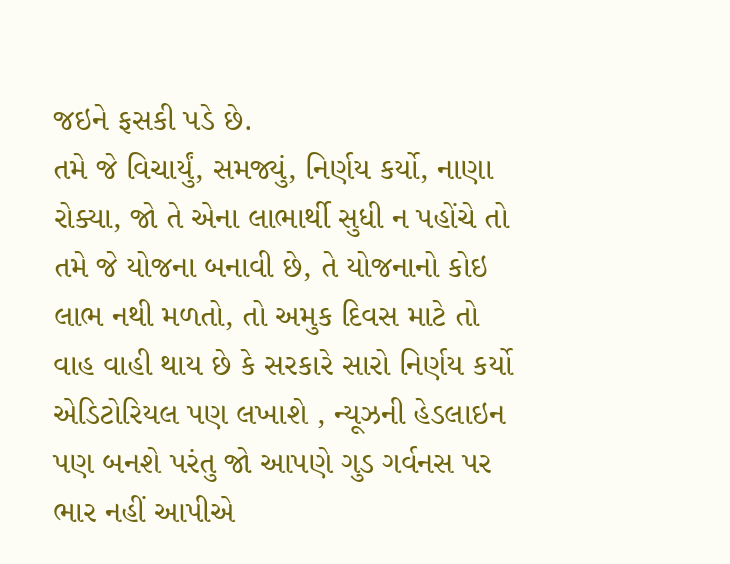જઇને ફસકી પડે છે.
તમે જે વિચાર્યું, સમજ્યું, નિર્ણય કર્યો, નાણા રોક્યા, જો તે એના લાભાર્થી સુધી ન પહોંચે તો તમે જે યોજના બનાવી છે, તે યોજનાનો કોઇ લાભ નથી મળતો, તો અમુક દિવસ માટે તો વાહ વાહી થાય છે કે સરકારે સારો નિર્ણય કર્યો એડિટોરિયલ પણ લખાશે , ન્યૂઝની હેડલાઇન પણ બનશે પરંતુ જો આપણે ગુડ ગર્વનસ પર ભાર નહીં આપીએ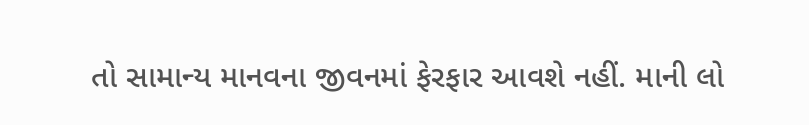તો સામાન્ય માનવના જીવનમાં ફેરફાર આવશે નહીં. માની લો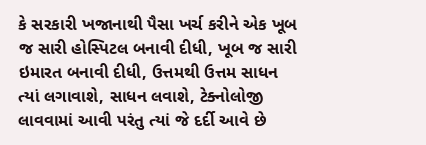કે સરકારી ખજાનાથી પૈસા ખર્ચ કરીને એક ખૂબ જ સારી હોસ્પિટલ બનાવી દીધી, ખૂબ જ સારી ઇમારત બનાવી દીધી, ઉત્તમથી ઉત્તમ સાધન ત્યાં લગાવાશે, સાધન લવાશે, ટેક્નોલોજી લાવવામાં આવી પરંતુ ત્યાં જે દર્દી આવે છે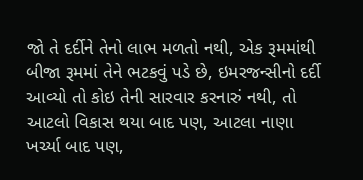જો તે દર્દીને તેનો લાભ મળતો નથી, એક રૂમમાંથી બીજા રૂમમાં તેને ભટકવું પડે છે, ઇમરજન્સીનો દર્દી આવ્યો તો કોઇ તેની સારવાર કરનારું નથી, તો આટલો વિકાસ થયા બાદ પણ, આટલા નાણા ખર્ચ્યા બાદ પણ,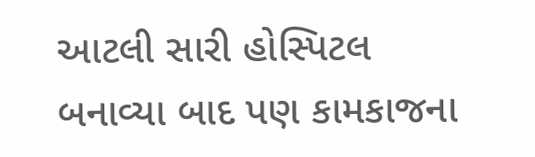આટલી સારી હોસ્પિટલ બનાવ્યા બાદ પણ કામકાજના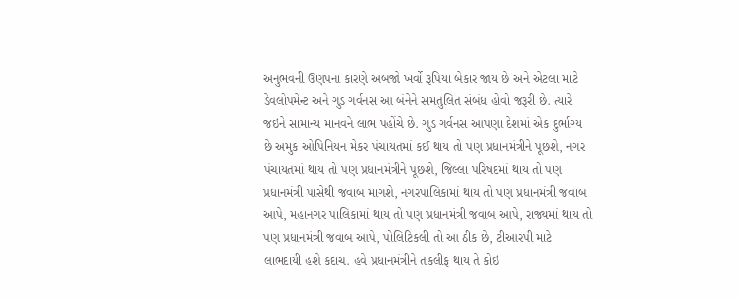અનુભવની ઉણપના કારણે અબજો ખર્વો રૂપિયા બેકાર જાય છે અને એટલા માટે ડેવલોપમેન્ટ અને ગુડ ગર્વનસ આ બંનેને સમતુલિત સંબંધ હોવો જરૂરી છે. ત્યારે જઇને સામાન્ય માનવને લાભ પહોંચે છે. ગુડ ગર્વનસ આપણા દેશમાં એક દુર્ભાગ્ય છે અમુક ઓપિનિયન મેકર પંચાયતમાં કઈ થાય તો પણ પ્રધાનમંત્રીને પૂછશે, નગર પંચાયતમાં થાય તો પણ પ્રધાનમંત્રીને પૂછશે, જિલ્લા પરિષદમાં થાય તો પણ પ્રધાનમંત્રી પાસેથી જવાબ માગશે, નગરપાલિકામાં થાય તો પણ પ્રધાનમંત્રી જવાબ આપે, મહાનગર પાલિકામાં થાય તો પણ પ્રધાનમંત્રી જવાબ આપે, રાજ્યમાં થાય તો પણ પ્રધાનમંત્રી જવાબ આપે, પોલિટિકલી તો આ ઠીક છે, ટીઆરપી માટે લાભદાયી હશે કદાચ. હવે પ્રધાનમંત્રીને તકલીફ થાય તે કોઇ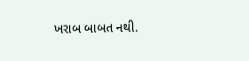ખરાબ બાબત નથી.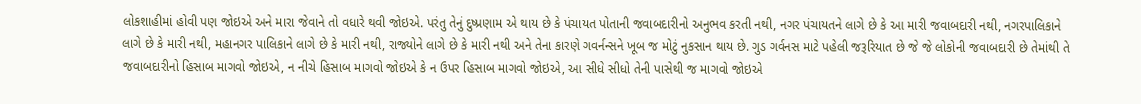લોકશાહીમાં હોવી પણ જોઇએ અને મારા જેવાને તો વધારે થવી જોઇએ. પરંતુ તેનું દુષ્પ્રણામ એ થાય છે કે પંચાયત પોતાની જવાબદારીનો અનુભવ કરતી નથી, નગર પંચાયતને લાગે છે કે આ મારી જવાબદારી નથી, નગરપાલિકાને લાગે છે કે મારી નથી, મહાનગર પાલિકાને લાગે છે કે મારી નથી, રાજ્યોને લાગે છે કે મારી નથી અને તેના કારણે ગવર્નન્સને ખૂબ જ મોટું નુકસાન થાય છે. ગુડ ગર્વનસ માટે પહેલી જરૂરિયાત છે જે જે લોકોની જવાબદારી છે તેમાંથી તે જવાબદારીનો હિસાબ માગવો જોઇએ, ન નીચે હિસાબ માગવો જોઇએ કે ન ઉપર હિસાબ માગવો જોઇએ, આ સીધે સીધો તેની પાસેથી જ માગવો જોઇએ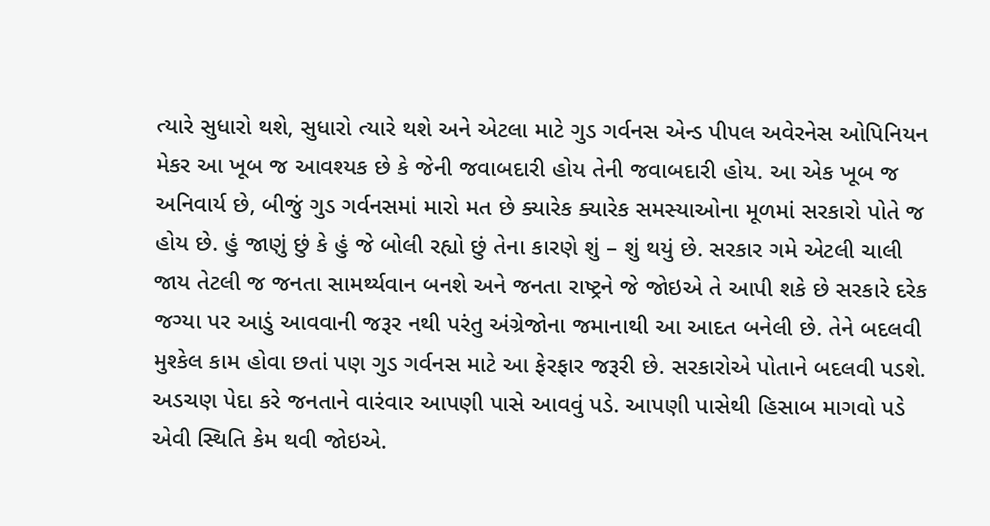ત્યારે સુધારો થશે, સુધારો ત્યારે થશે અને એટલા માટે ગુડ ગર્વનસ એન્ડ પીપલ અવેરનેસ ઓપિનિયન મેકર આ ખૂબ જ આવશ્યક છે કે જેની જવાબદારી હોય તેની જવાબદારી હોય. આ એક ખૂબ જ અનિવાર્ય છે, બીજું ગુડ ગર્વનસમાં મારો મત છે ક્યારેક ક્યારેક સમસ્યાઓના મૂળમાં સરકારો પોતે જ હોય છે. હું જાણું છું કે હું જે બોલી રહ્યો છું તેના કારણે શું – શું થયું છે. સરકાર ગમે એટલી ચાલી જાય તેટલી જ જનતા સામર્થ્યવાન બનશે અને જનતા રાષ્ટ્રને જે જોઇએ તે આપી શકે છે સરકારે દરેક જગ્યા પર આડું આવવાની જરૂર નથી પરંતુ અંગ્રેજોના જમાનાથી આ આદત બનેલી છે. તેને બદલવી મુશ્કેલ કામ હોવા છતાં પણ ગુડ ગર્વનસ માટે આ ફેરફાર જરૂરી છે. સરકારોએ પોતાને બદલવી પડશે. અડચણ પેદા કરે જનતાને વારંવાર આપણી પાસે આવવું પડે. આપણી પાસેથી હિસાબ માગવો પડે એવી સ્થિતિ કેમ થવી જોઇએ.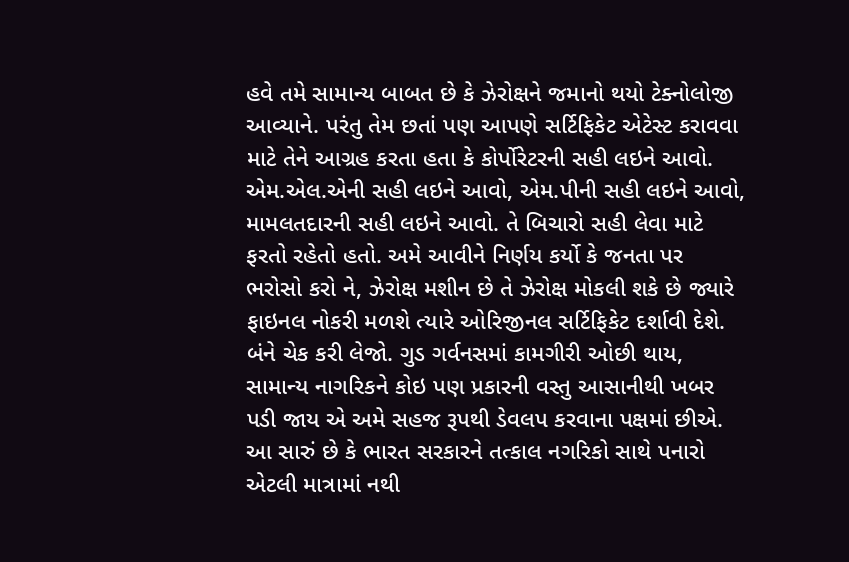હવે તમે સામાન્ય બાબત છે કે ઝેરોક્ષને જમાનો થયો ટેક્નોલોજી આવ્યાને. પરંતુ તેમ છતાં પણ આપણે સર્ટિફિકેટ એટેસ્ટ કરાવવા માટે તેને આગ્રહ કરતા હતા કે કોર્પોરેટરની સહી લઇને આવો. એમ.એલ.એની સહી લઇને આવો, એમ.પીની સહી લઇને આવો, મામલતદારની સહી લઇને આવો. તે બિચારો સહી લેવા માટે ફરતો રહેતો હતો. અમે આવીને નિર્ણય કર્યો કે જનતા પર ભરોસો કરો ને, ઝેરોક્ષ મશીન છે તે ઝેરોક્ષ મોકલી શકે છે જ્યારે ફાઇનલ નોકરી મળશે ત્યારે ઓરિજીનલ સર્ટિફિકેટ દર્શાવી દેશે. બંને ચેક કરી લેજો. ગુડ ગર્વનસમાં કામગીરી ઓછી થાય, સામાન્ય નાગરિકને કોઇ પણ પ્રકારની વસ્તુ આસાનીથી ખબર પડી જાય એ અમે સહજ રૂપથી ડેવલપ કરવાના પક્ષમાં છીએ. આ સારું છે કે ભારત સરકારને તત્કાલ નગરિકો સાથે પનારો એટલી માત્રામાં નથી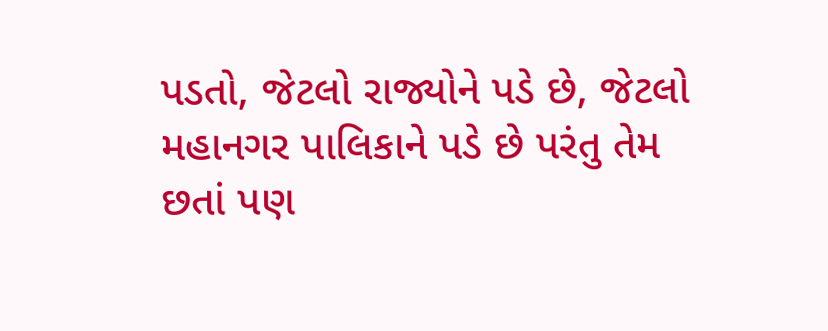પડતો, જેટલો રાજ્યોને પડે છે, જેટલો મહાનગર પાલિકાને પડે છે પરંતુ તેમ છતાં પણ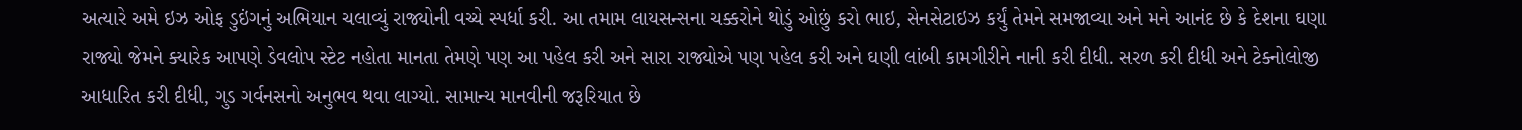અત્યારે અમે ઇઝ ઓફ ડુઇંગનું અભિયાન ચલાવ્યું રાજ્યોની વચ્ચે સ્પર્ધા કરી. આ તમામ લાયસન્સના ચક્કરોને થોડું ઓછું કરો ભાઇ, સેનસેટાઇઝ કર્યું તેમને સમજાવ્યા અને મને આનંદ છે કે દેશના ઘણા રાજ્યો જેમને ક્યારેક આપણે ડેવલોપ સ્ટેટ નહોતા માનતા તેમણે પણ આ પહેલ કરી અને સારા રાજ્યોએ પણ પહેલ કરી અને ઘણી લાંબી કામગીરીને નાની કરી દીધી. સરળ કરી દીધી અને ટેક્નોલોજી આધારિત કરી દીધી, ગુડ ગર્વનસનો અનુભવ થવા લાગ્યો. સામાન્ય માનવીની જરૂરિયાત છે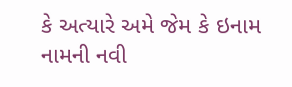કે અત્યારે અમે જેમ કે ઇનામ નામની નવી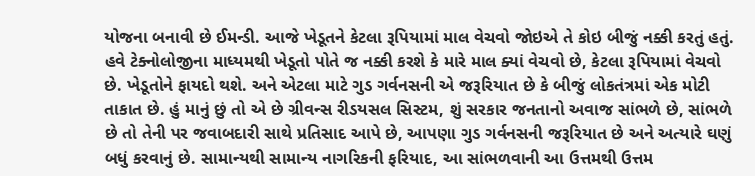યોજના બનાવી છે ઈમન્ડી. આજે ખેડૂતને કેટલા રૂપિયામાં માલ વેચવો જોઇએ તે કોઇ બીજું નક્કી કરતું હતું. હવે ટેક્નોલોજીના માધ્યમથી ખેડૂતો પોતે જ નક્કી કરશે કે મારે માલ ક્યાં વેચવો છે, કેટલા રૂપિયામાં વેચવો છે. ખેડૂતોને ફાયદો થશે. અને એટલા માટે ગુડ ગર્વનસની એ જરૂરિયાત છે કે બીજું લોકતંત્રમાં એક મોટી તાકાત છે. હું માનું છું તો એ છે ગ્રીવન્સ રીડયસલ સિસ્ટમ, શું સરકાર જનતાનો અવાજ સાંભળે છે, સાંભળે છે તો તેની પર જવાબદારી સાથે પ્રતિસાદ આપે છે, આપણા ગુડ ગર્વનસની જરૂરિયાત છે અને અત્યારે ઘણું બધું કરવાનું છે. સામાન્યથી સામાન્ય નાગરિકની ફરિયાદ, આ સાંભળવાની આ ઉત્તમથી ઉત્તમ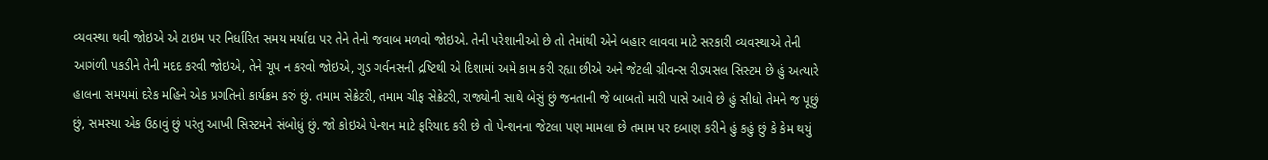વ્યવસ્થા થવી જોઇએ એ ટાઇમ પર નિર્ધારિત સમય મર્યાદા પર તેને તેનો જવાબ મળવો જોઇએ. તેની પરેશાનીઓ છે તો તેમાંથી એને બહાર લાવવા માટે સરકારી વ્યવસ્થાએ તેની આગંળી પકડીને તેની મદદ કરવી જોઇએ, તેને ચૂપ ન કરવો જોઇએ, ગુડ ગર્વનસની દ્રષ્ટિથી એ દિશામાં અમે કામ કરી રહ્યા છીએ અને જેટલી ગ્રીવન્સ રીડયસલ સિસ્ટમ છે હું અત્યારે હાલના સમયમાં દરેક મહિને એક પ્રગતિનો કાર્યક્રમ કરું છું. તમામ સેક્રેટરી, તમામ ચીફ સેક્રેટરી, રાજ્યોની સાથે બેસું છું જનતાની જે બાબતો મારી પાસે આવે છે હું સીધો તેમને જ પૂછું છું, સમસ્યા એક ઉઠાવું છું પરંતુ આખી સિસ્ટમને સંબોધું છું. જો કોઇએ પેન્શન માટે ફરિયાદ કરી છે તો પેન્શનના જેટલા પણ મામલા છે તમામ પર દબાણ કરીને હું કહું છું કે કેમ થયું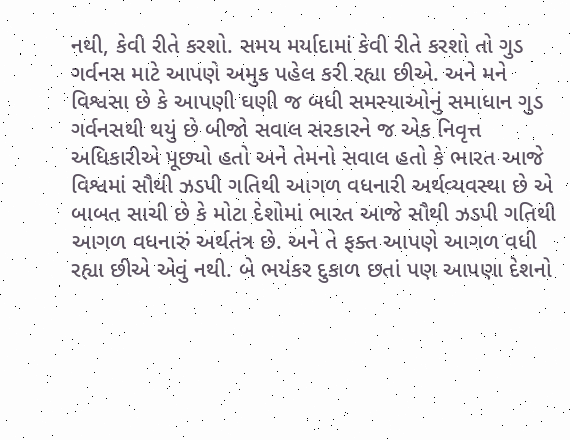નથી, કેવી રીતે કરશો. સમય મર્યાદામાં કેવી રીતે કરશો તો ગુડ ગર્વનસ માટે આપણે અમુક પહેલ કરી રહ્યા છીએ. અને મને વિશ્વસા છે કે આપણી ઘણી જ બધી સમસ્યાઓનું સમાધાન ગુડ ગર્વનસથી થયું છે બીજો સવાલ સરકારને જ એક નિવૃત્ત અધિકારીએ પૂછ્યો હતો અને તેમનો સવાલ હતો કે ભારત આજે વિશ્વમાં સૌથી ઝડપી ગતિથી આગળ વધનારી અર્થવ્યવસ્થા છે એ બાબત સાચી છે કે મોટા દેશોમાં ભારત આજે સૌથી ઝડપી ગતિથી આગળ વધનારું અર્થતંત્ર છે. અને તે ફક્ત આપણે આગળ વધી રહ્યા છીએ એવું નથી. બે ભયંકર દુકાળ છતાં પણ આપણા દેશનો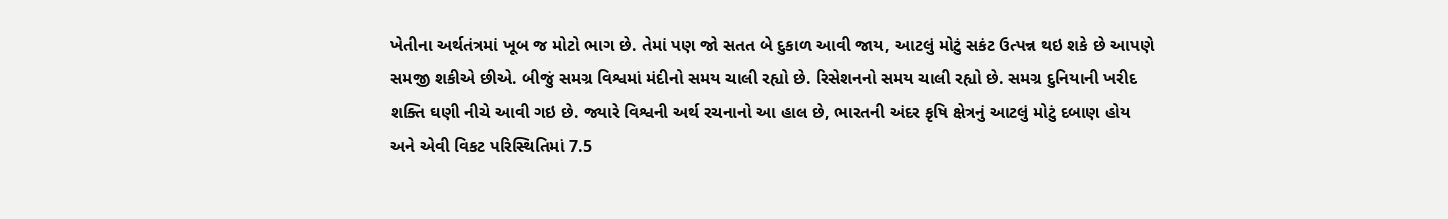ખેતીના અર્થતંત્રમાં ખૂબ જ મોટો ભાગ છે. તેમાં પણ જો સતત બે દુકાળ આવી જાય, આટલું મોટું સકંટ ઉત્પન્ન થઇ શકે છે આપણે સમજી શકીએ છીએ. બીજું સમગ્ર વિશ્વમાં મંદીનો સમય ચાલી રહ્યો છે. રિસેશનનો સમય ચાલી રહ્યો છે. સમગ્ર દુનિયાની ખરીદ શક્તિ ઘણી નીચે આવી ગઇ છે. જ્યારે વિશ્વની અર્થ રચનાનો આ હાલ છે, ભારતની અંદર કૃષિ ક્ષેત્રનું આટલું મોટું દબાણ હોય અને એવી વિકટ પરિસ્થિતિમાં 7.5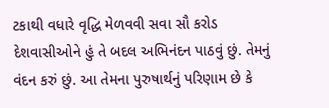ટકાથી વધારે વૃદ્ધિ મેળવવી સવા સૌ કરોડ દેશવાસીઓને હું તે બદલ અભિનંદન પાઠવું છું. તેમનું વંદન કરું છું. આ તેમના પુરુષાર્થનું પરિણામ છે કે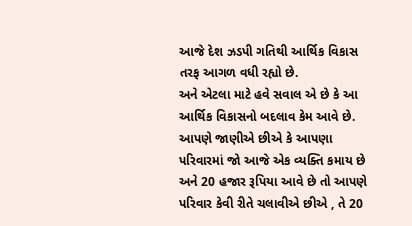આજે દેશ ઝડપી ગતિથી આર્થિક વિકાસ તરફ આગળ વધી રહ્યો છે.
અને એટલા માટે હવે સવાલ એ છે કે આ આર્થિક વિકાસનો બદલાવ કેમ આવે છે. આપણે જાણીએ છીએ કે આપણા પરિવારમાં જો આજે એક વ્યક્તિ કમાય છે અને 20 હજાર રૂપિયા આવે છે તો આપણે પરિવાર કેવી રીતે ચલાવીએ છીએ , તે 20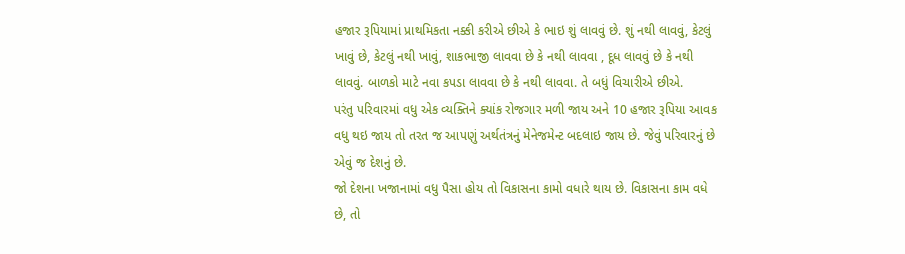હજાર રૂપિયામાં પ્રાથમિકતા નક્કી કરીએ છીએ કે ભાઇ શું લાવવું છે. શું નથી લાવવું, કેટલું ખાવું છે, કેટલું નથી ખાવું, શાકભાજી લાવવા છે કે નથી લાવવા , દૂધ લાવવું છે કે નથી લાવવું. બાળકો માટે નવા કપડા લાવવા છે કે નથી લાવવા. તે બધું વિચારીએ છીએ.
પરંતુ પરિવારમાં વધુ એક વ્યક્તિને ક્યાંક રોજગાર મળી જાય અને 10 હજાર રૂપિયા આવક વધુ થઇ જાય તો તરત જ આપણું અર્થતંત્રનું મેનેજમેન્ટ બદલાઇ જાય છે. જેવું પરિવારનું છે એવું જ દેશનું છે.
જો દેશના ખજાનામાં વધુ પૈસા હોય તો વિકાસના કામો વધારે થાય છે. વિકાસના કામ વધે છે, તો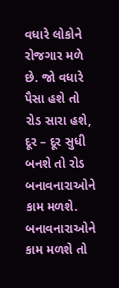વધારે લોકોને રોજગાર મળે છે. જો વધારે પૈસા હશે તો રોડ સારા હશે, દૂર – દૂર સુધી બનશે તો રોડ બનાવનારાઓને કામ મળશે. બનાવનારાઓને કામ મળશે તો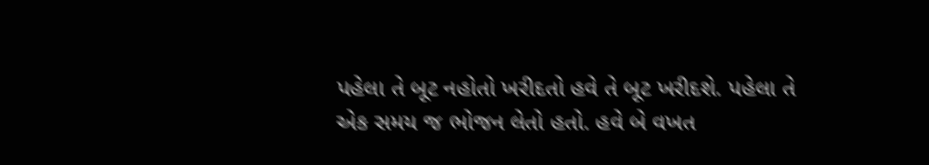પહેલા તે બૂટ નહોતો ખરીદતો હવે તે બૂટ ખરીદશે. પહેલા તે એક સમય જ ભોજન લેતો હતો. હવે બે વખત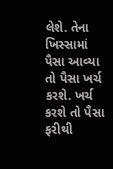લેશે. તેના ખિસ્સામાં પૈસા આવ્યા તો પૈસા ખર્ચ કરશે. ખર્ચ કરશે તો પૈસા ફરીથી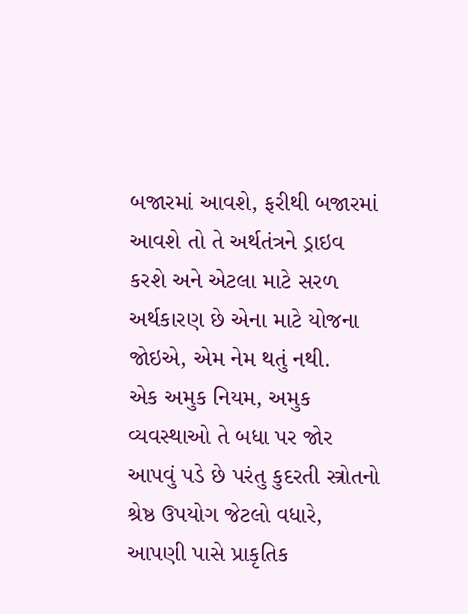બજારમાં આવશે, ફરીથી બજારમાં આવશે તો તે અર્થતંત્રને ડ્રાઇવ કરશે અને એટલા માટે સરળ અર્થકારણ છે એના માટે યોજના જોઇએ, એમ નેમ થતું નથી.
એક અમુક નિયમ, અમુક વ્યવસ્થાઓ તે બધા પર જોર આપવું પડે છે પરંતુ કુદરતી સ્ત્રોતનો શ્રેષ્ઠ ઉપયોગ જેટલો વધારે, આપણી પાસે પ્રાકૃતિક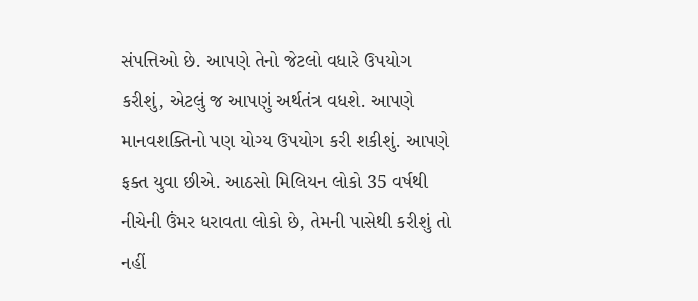સંપત્તિઓ છે. આપણે તેનો જેટલો વધારે ઉપયોગ કરીશું, એટલું જ આપણું અર્થતંત્ર વધશે. આપણે માનવશક્તિનો પણ યોગ્ય ઉપયોગ કરી શકીશું. આપણે ફક્ત યુવા છીએ. આઠસો મિલિયન લોકો 35 વર્ષથી નીચેની ઉંમર ધરાવતા લોકો છે, તેમની પાસેથી કરીશું તો નહીં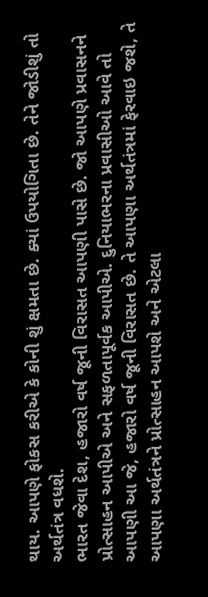થાય. આપણે ફોકસ કરીએ કે કોની શું ક્ષમતા છે. ક્યાં ઉપયોગિતા છે. તેને જોડીશું તો અર્થતંત્ર વધશે.
ભારત જેવા દેશ, હજારો વર્ષ જૂની વિરાસત આપણી પાસે છે. જો આપણે પ્રવાસનને પ્રોત્સાહન આપીએ અને સફળતાપૂર્વક આપીએ. દુનિયાભરના પ્રવાસીઓ આવે તો આપણી આ જે, હજારો વર્ષ જૂની વિરાસત છે. તે આપણા અર્થતંત્રમાં ફેરવાઇ જશે, તે આપણા અર્થતંત્રને પ્રોત્સાહન આપશે અને એટલા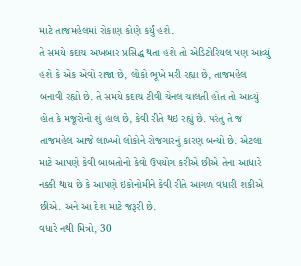માટે તાજમહેલમાં રોકાણ કોણે કર્યું હશે.
તે સમયે કદાચ અખબાર પ્રસિદ્ધ થતા હશે તો એડિટોરિયલ પણ આવ્યું હશે કે એક એવો રાજા છે, લોકો ભૂખે મરી રહ્યા છે, તાજમહેલ બનાવી રહ્યો છે. તે સમયે કદાચ ટીવી ચેનલ ચાલતી હોત તો આવ્યું હોત કે મજૂરોનો શું હાલ છે, કેવી રીતે થઇ રહ્યું છે. પરંતુ તે જ તાજમહેલ આજે લાખ્ખો લોકોને રોજગારનું કારણ બન્યો છે. એટલા માટે આપણે કેવી બાબતોનો કેવો ઉપયોગ કરીએ છીએ તેના આધારે નક્કી થાય છે કે આપણે ઇકોનોમીને કેવી રીતે આગળ વધારી શકીએ છીએ. અને આ દેશ માટે જરૂરી છે.
વધારે નથી મિત્રો, 30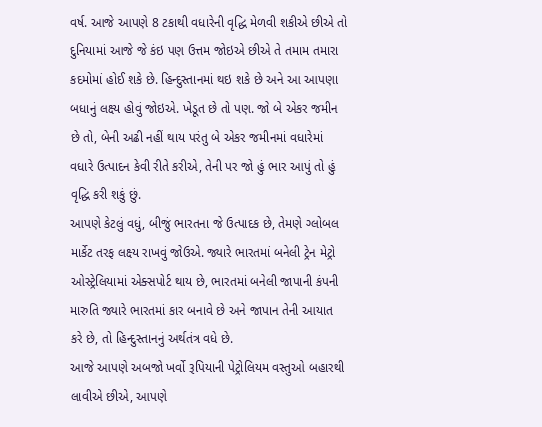વર્ષ. આજે આપણે 8 ટકાથી વધારેની વૃદ્ધિ મેળવી શકીએ છીએ તો દુનિયામાં આજે જે કંઇ પણ ઉત્તમ જોઇએ છીએ તે તમામ તમારા કદમોમાં હોઈ શકે છે. હિન્દુસ્તાનમાં થઇ શકે છે અને આ આપણા બધાનું લક્ષ્ય હોવું જોઇએ. ખેડૂત છે તો પણ. જો બે એકર જમીન છે તો, બેની અઢી નહીં થાય પરંતુ બે એકર જમીનમાં વધારેમાં વધારે ઉત્પાદન કેવી રીતે કરીએ, તેની પર જો હું ભાર આપું તો હું વૃદ્ધિ કરી શકું છું.
આપણે કેટલું વધું, બીજું ભારતના જે ઉત્પાદક છે, તેમણે ગ્લોબલ માર્કેટ તરફ લક્ષ્ય રાખવું જોઉએ. જ્યારે ભારતમાં બનેલી ટ્રેન મેટ્રો ઓસ્ટ્રેલિયામાં એક્સપોર્ટ થાય છે, ભારતમાં બનેલી જાપાની કંપની મારુતિ જ્યારે ભારતમાં કાર બનાવે છે અને જાપાન તેની આયાત કરે છે, તો હિન્દુસ્તાનનું અર્થતંત્ર વધે છે.
આજે આપણે અબજો ખર્વો રૂપિયાની પેટ્રોલિયમ વસ્તુઓ બહારથી લાવીએ છીએ, આપણે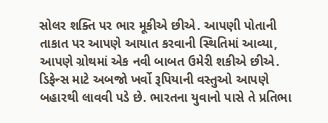સોલર શક્તિ પર ભાર મૂકીએ છીએ. આપણી પોતાની તાકાત પર આપણે આયાત કરવાની સ્થિતિમાં આવ્યા, આપણે ગ્રોથમાં એક નવી બાબત ઉમેરી શકીએ છીએ. ડિફેન્સ માટે અબજો ખર્વો રૂપિયાની વસ્તુઓ આપણે બહારથી લાવવી પડે છે. ભારતના યુવાનો પાસે તે પ્રતિભા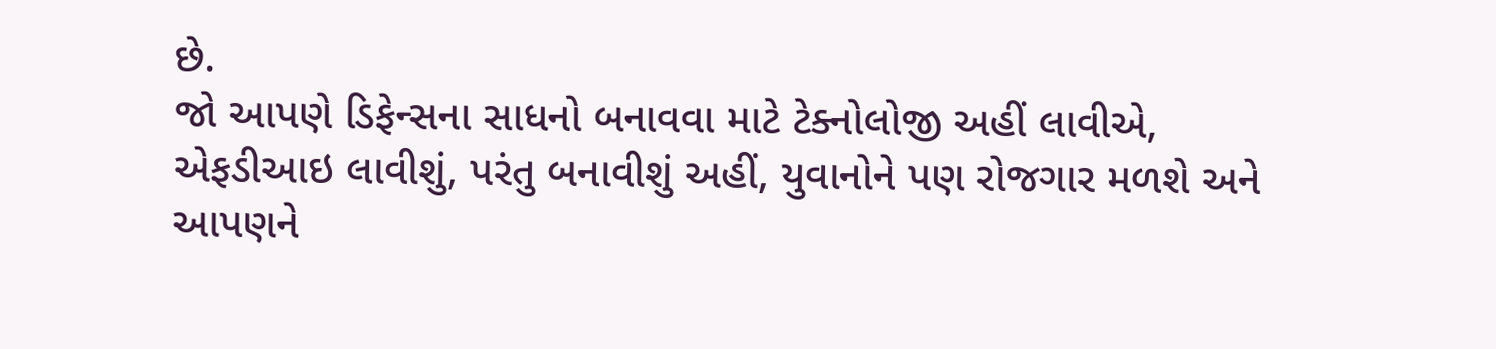છે.
જો આપણે ડિફેન્સના સાધનો બનાવવા માટે ટેક્નોલોજી અહીં લાવીએ, એફડીઆઇ લાવીશું, પરંતુ બનાવીશું અહીં, યુવાનોને પણ રોજગાર મળશે અને આપણને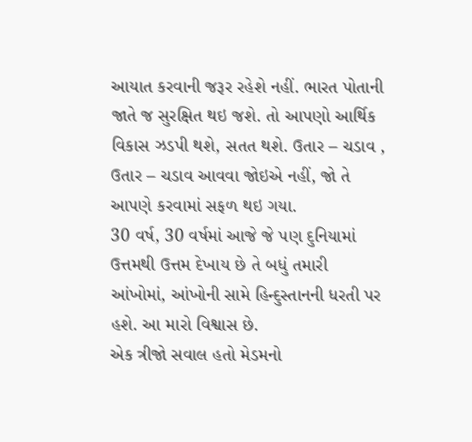આયાત કરવાની જરૂર રહેશે નહીં. ભારત પોતાની જાતે જ સુરક્ષિત થઇ જશે. તો આપણો આર્થિક વિકાસ ઝડપી થશે, સતત થશે. ઉતાર – ચડાવ , ઉતાર – ચડાવ આવવા જોઇએ નહીં, જો તે આપણે કરવામાં સફળ થઇ ગયા.
30 વર્ષ, 30 વર્ષમાં આજે જે પણ દુનિયામાં ઉત્તમથી ઉત્તમ દેખાય છે તે બધું તમારી આંખોમાં, આંખોની સામે હિન્દુસ્તાનની ધરતી પર હશે. આ મારો વિશ્વાસ છે.
એક ત્રીજો સવાલ હતો મેડમનો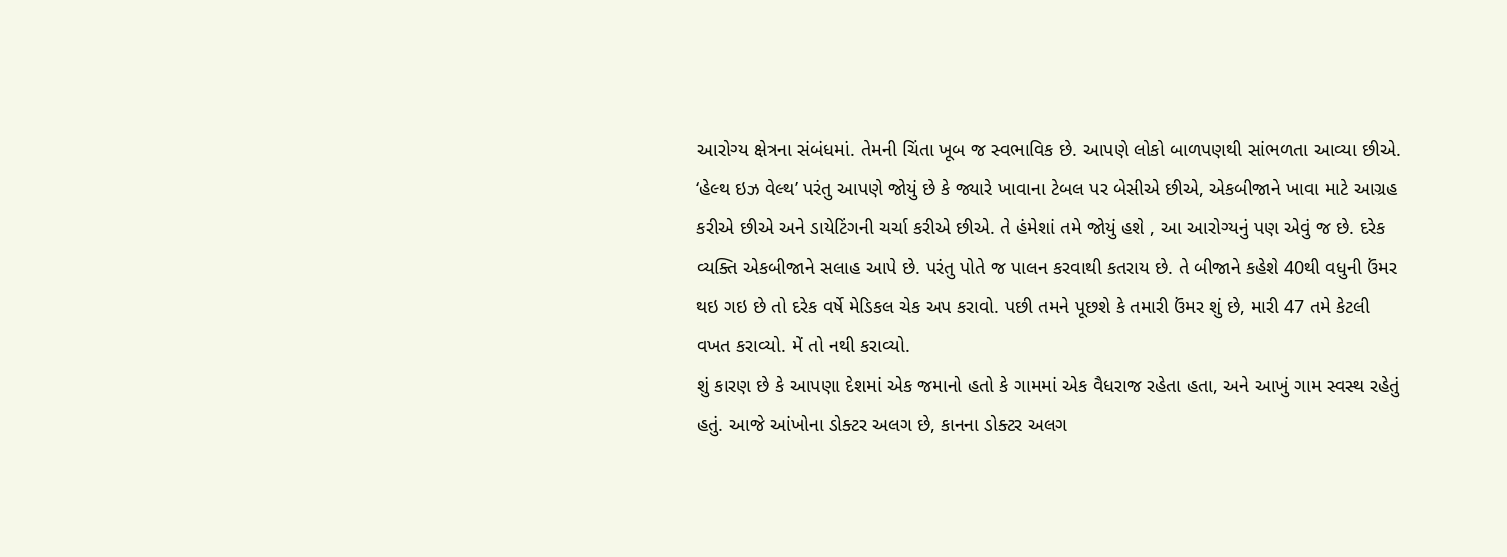આરોગ્ય ક્ષેત્રના સંબંધમાં. તેમની ચિંતા ખૂબ જ સ્વભાવિક છે. આપણે લોકો બાળપણથી સાંભળતા આવ્યા છીએ. ‘હેલ્થ ઇઝ વેલ્થ’ પરંતુ આપણે જોયું છે કે જ્યારે ખાવાના ટેબલ પર બેસીએ છીએ, એકબીજાને ખાવા માટે આગ્રહ કરીએ છીએ અને ડાયેટિંગની ચર્ચા કરીએ છીએ. તે હંમેશાં તમે જોયું હશે , આ આરોગ્યનું પણ એવું જ છે. દરેક વ્યક્તિ એકબીજાને સલાહ આપે છે. પરંતુ પોતે જ પાલન કરવાથી કતરાય છે. તે બીજાને કહેશે 40થી વધુની ઉંમર થઇ ગઇ છે તો દરેક વર્ષે મેડિકલ ચેક અપ કરાવો. પછી તમને પૂછશે કે તમારી ઉંમર શું છે, મારી 47 તમે કેટલી વખત કરાવ્યો. મેં તો નથી કરાવ્યો.
શું કારણ છે કે આપણા દેશમાં એક જમાનો હતો કે ગામમાં એક વૈધરાજ રહેતા હતા, અને આખું ગામ સ્વસ્થ રહેતું હતું. આજે આંખોના ડોક્ટર અલગ છે, કાનના ડોક્ટર અલગ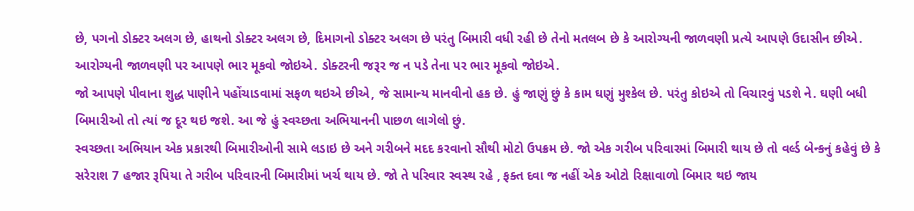છે, પગનો ડોક્ટર અલગ છે, હાથનો ડોક્ટર અલગ છે, દિમાગનો ડોક્ટર અલગ છે પરંતુ બિમારી વધી રહી છે તેનો મતલબ છે કે આરોગ્યની જાળવણી પ્રત્યે આપણે ઉદાસીન છીએ. આરોગ્યની જાળવણી પર આપણે ભાર મૂકવો જોઇએ. ડોક્ટરની જરૂર જ ન પડે તેના પર ભાર મૂકવો જોઇએ.
જો આપણે પીવાના શુદ્ધ પાણીને પહોંચાડવામાં સફળ થઇએ છીએ, જે સામાન્ય માનવીનો હક છે. હું જાણું છું કે કામ ઘણું મુશ્કેલ છે. પરંતુ કોઇએ તો વિચારવું પડશે ને. ઘણી બધી બિમારીઓ તો ત્યાં જ દૂર થઇ જશે. આ જે હું સ્વચ્છતા અભિયાનની પાછળ લાગેલો છું.
સ્વચ્છતા અભિયાન એક પ્રકારથી બિમારીઓની સામે લડાઇ છે અને ગરીબને મદદ કરવાનો સૌથી મોટો ઉપક્રમ છે. જો એક ગરીબ પરિવારમાં બિમારી થાય છે તો વર્લ્ડ બેન્કનું કહેવું છે કે સરેરાશ 7 હજાર રૂપિયા તે ગરીબ પરિવારની બિમારીમાં ખર્ચ થાય છે. જો તે પરિવાર સ્વસ્થ રહે , ફક્ત દવા જ નહીં એક ઓટો રિક્ષાવાળો બિમાર થઇ જાય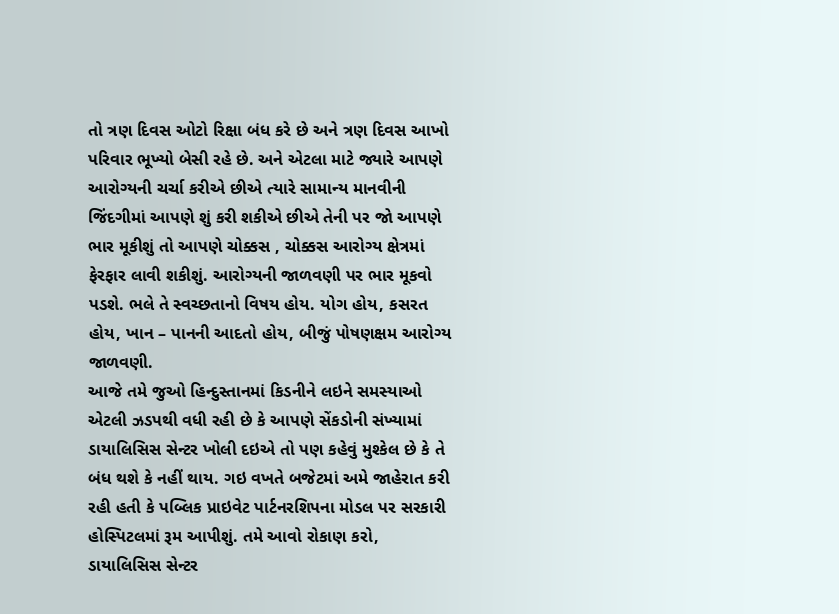તો ત્રણ દિવસ ઓટો રિક્ષા બંધ કરે છે અને ત્રણ દિવસ આખો પરિવાર ભૂખ્યો બેસી રહે છે. અને એટલા માટે જ્યારે આપણે આરોગ્યની ચર્ચા કરીએ છીએ ત્યારે સામાન્ય માનવીની જિંદગીમાં આપણે શું કરી શકીએ છીએ તેની પર જો આપણે ભાર મૂકીશું તો આપણે ચોક્કસ , ચોક્કસ આરોગ્ય ક્ષેત્રમાં ફેરફાર લાવી શકીશું. આરોગ્યની જાળવણી પર ભાર મૂકવો પડશે. ભલે તે સ્વચ્છતાનો વિષય હોય. યોગ હોય, કસરત હોય, ખાન – પાનની આદતો હોય, બીજું પોષણક્ષમ આરોગ્ય જાળવણી.
આજે તમે જુઓ હિન્દુસ્તાનમાં કિડનીને લઇને સમસ્યાઓ એટલી ઝડપથી વધી રહી છે કે આપણે સેંકડોની સંખ્યામાં ડાયાલિસિસ સેન્ટર ખોલી દઇએ તો પણ કહેવું મુશ્કેલ છે કે તે બંધ થશે કે નહીં થાય. ગઇ વખતે બજેટમાં અમે જાહેરાત કરી રહી હતી કે પબ્લિક પ્રાઇવેટ પાર્ટનરશિપના મોડલ પર સરકારી હોસ્પિટલમાં રૂમ આપીશું. તમે આવો રોકાણ કરો, ડાયાલિસિસ સેન્ટર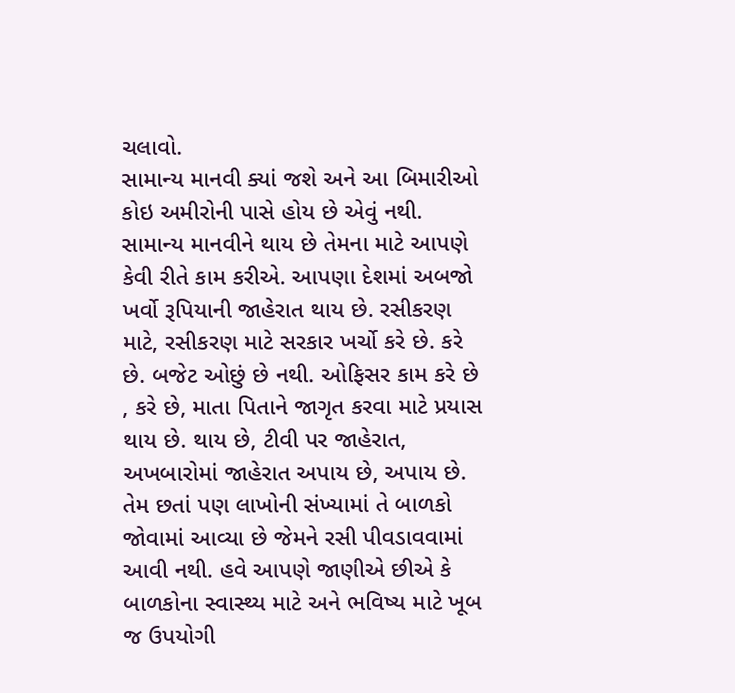ચલાવો.
સામાન્ય માનવી ક્યાં જશે અને આ બિમારીઓ કોઇ અમીરોની પાસે હોય છે એવું નથી. સામાન્ય માનવીને થાય છે તેમના માટે આપણે કેવી રીતે કામ કરીએ. આપણા દેશમાં અબજો ખર્વો રૂપિયાની જાહેરાત થાય છે. રસીકરણ માટે, રસીકરણ માટે સરકાર ખર્ચો કરે છે. કરે છે. બજેટ ઓછું છે નથી. ઓફિસર કામ કરે છે , કરે છે, માતા પિતાને જાગૃત કરવા માટે પ્રયાસ થાય છે. થાય છે, ટીવી પર જાહેરાત, અખબારોમાં જાહેરાત અપાય છે, અપાય છે.
તેમ છતાં પણ લાખોની સંખ્યામાં તે બાળકો જોવામાં આવ્યા છે જેમને રસી પીવડાવવામાં આવી નથી. હવે આપણે જાણીએ છીએ કે બાળકોના સ્વાસ્થ્ય માટે અને ભવિષ્ય માટે ખૂબ જ ઉપયોગી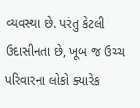વ્યવસ્થા છે. પરંતુ કેટલી ઉદાસીનતા છે, ખૂબ જ ઉચ્ચ પરિવારના લોકો ક્યારેક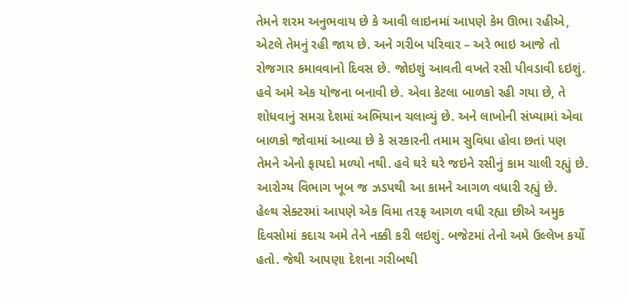તેમને શરમ અનુભવાય છે કે આવી લાઇનમાં આપણે કેમ ઊભા રહીએ, એટલે તેમનું રહી જાય છે. અને ગરીબ પરિવાર – અરે ભાઇ આજે તો રોજગાર કમાવવાનો દિવસ છે. જોઇશું આવતી વખતે રસી પીવડાવી દઇશું.
હવે અમે એક યોજના બનાવી છે. એવા કેટલા બાળકો રહી ગયા છે, તે શોધવાનું સમગ્ર દેશમાં અભિયાન ચલાવ્યું છે. અને લાખોની સંખ્યામાં એવા બાળકો જોવામાં આવ્યા છે કે સરકારની તમામ સુવિધા હોવા છતાં પણ તેમને એનો ફાયદો મળ્યો નથી. હવે ઘરે ઘરે જઇને રસીનું કામ ચાલી રહ્યું છે. આરોગ્ય વિભાગ ખૂબ જ ઝડપથી આ કામને આગળ વધારી રહ્યું છે.
હેલ્થ સેક્ટરમાં આપણે એક વિમા તરફ આગળ વધી રહ્યા છીએ અમુક દિવસોમાં કદાચ અમે તેને નક્કી કરી લઇશું. બજેટમાં તેનો અમે ઉલ્લેખ કર્યો હતો. જેથી આપણા દેશના ગરીબથી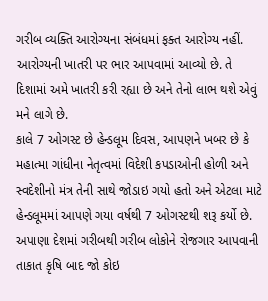ગરીબ વ્યક્તિ આરોગ્યના સંબંધમાં ફક્ત આરોગ્ય નહીં. આરોગ્યની ખાતરી પર ભાર આપવામાં આવ્યો છે. તે દિશામાં અમે ખાતરી કરી રહ્યા છે અને તેનો લાભ થશે એવું મને લાગે છે.
કાલે 7 ઓગસ્ટ છે હેન્ડલૂમ દિવસ, આપણને ખબર છે કે મહાત્મા ગાંધીના નેતૃત્વમાં વિદેશી કપડાઓની હોળી અને સ્વદેશીનો મંત્ર તેની સાથે જોડાઇ ગયો હતો અને એટલા માટે હેન્ડલૂમમાં આપણે ગયા વર્ષથી 7 ઓગસ્ટથી શરૂ કર્યો છે. અપાણા દેશમાં ગરીબથી ગરીબ લોકોને રોજગાર આપવાની તાકાત કૃષિ બાદ જો કોઇ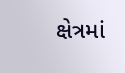ક્ષેત્રમાં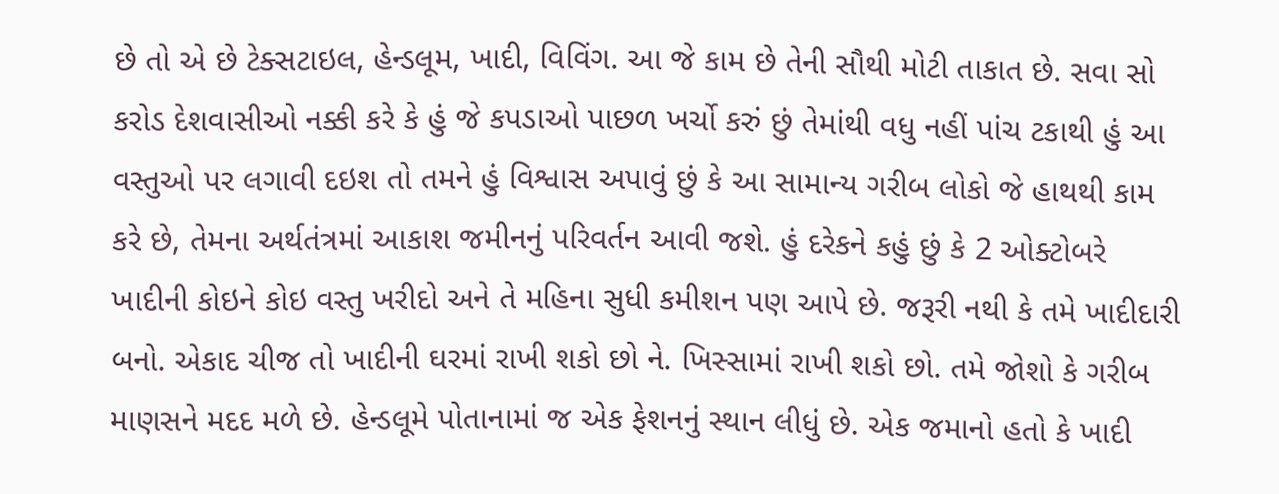છે તો એ છે ટેક્સટાઇલ, હેન્ડલૂમ, ખાદી, વિવિંગ. આ જે કામ છે તેની સૌથી મોટી તાકાત છે. સવા સો કરોડ દેશવાસીઓ નક્કી કરે કે હું જે કપડાઓ પાછળ ખર્ચો કરું છું તેમાંથી વધુ નહીં પાંચ ટકાથી હું આ વસ્તુઓ પર લગાવી દઇશ તો તમને હું વિશ્વાસ અપાવું છું કે આ સામાન્ય ગરીબ લોકો જે હાથથી કામ કરે છે, તેમના અર્થતંત્રમાં આકાશ જમીનનું પરિવર્તન આવી જશે. હું દરેકને કહું છું કે 2 ઓક્ટોબરે ખાદીની કોઇને કોઇ વસ્તુ ખરીદો અને તે મહિના સુધી કમીશન પણ આપે છે. જરૂરી નથી કે તમે ખાદીદારી બનો. એકાદ ચીજ તો ખાદીની ઘરમાં રાખી શકો છો ને. ખિસ્સામાં રાખી શકો છો. તમે જોશો કે ગરીબ માણસને મદદ મળે છે. હેન્ડલૂમે પોતાનામાં જ એક ફેશનનું સ્થાન લીધું છે. એક જમાનો હતો કે ખાદી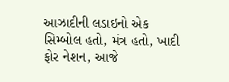આઝાદીની લડાઇનો એક સિમ્બોલ હતો, મંત્ર હતો, ખાદી ફોર નેશન, આજે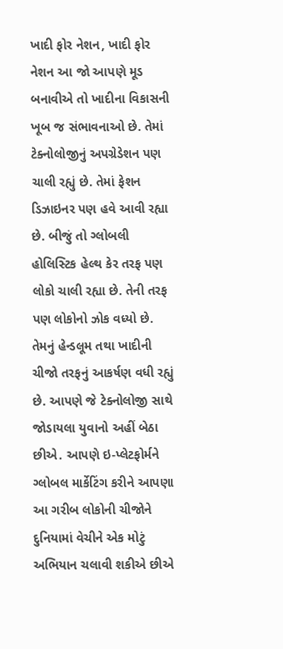ખાદી ફોર નેશન, ખાદી ફોર નેશન આ જો આપણે મૂડ બનાવીએ તો ખાદીના વિકાસની ખૂબ જ સંભાવનાઓ છે. તેમાં ટેક્નોલોજીનું અપગ્રેડેશન પણ ચાલી રહ્યું છે. તેમાં ફેશન ડિઝાઇનર પણ હવે આવી રહ્યા છે. બીજું તો ગ્લોબલી હોલિસ્ટિક હેલ્થ કેર તરફ પણ લોકો ચાલી રહ્યા છે. તેની તરફ પણ લોકોનો ઝોક વધ્યો છે. તેમનું હેન્ડલૂમ તથા ખાદીની ચીજો તરફનું આકર્ષણ વધી રહ્યું છે. આપણે જે ટેક્નોલોજી સાથે જોડાયલા યુવાનો અહીં બેઠા છીએ. આપણે ઇ-પ્લેટફોર્મને ગ્લોબલ માર્કેટિંગ કરીને આપણા આ ગરીબ લોકોની ચીજોને દુનિયામાં વેચીને એક મોટું અભિયાન ચલાવી શકીએ છીએ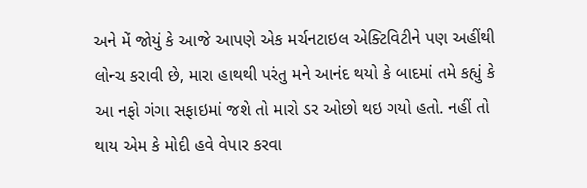અને મેં જોયું કે આજે આપણે એક મર્ચનટાઇલ એક્ટિવિટીને પણ અહીંથી લોન્ચ કરાવી છે, મારા હાથથી પરંતુ મને આનંદ થયો કે બાદમાં તમે કહ્યું કે આ નફો ગંગા સફાઇમાં જશે તો મારો ડર ઓછો થઇ ગયો હતો. નહીં તો થાય એમ કે મોદી હવે વેપાર કરવા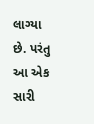લાગ્યા છે. પરંતુ આ એક સારી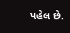પહેલ છે.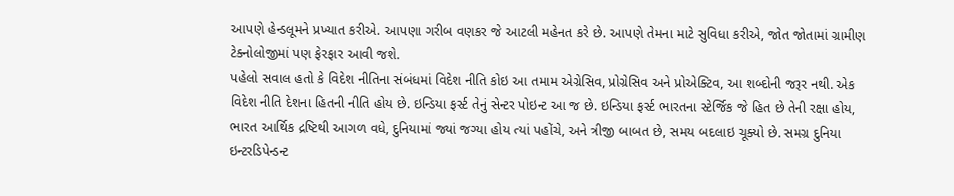આપણે હેન્ડલૂમને પ્રખ્યાત કરીએ. આપણા ગરીબ વણકર જે આટલી મહેનત કરે છે. આપણે તેમના માટે સુવિધા કરીએ, જોત જોતામાં ગ્રામીણ ટેક્નોલોજીમાં પણ ફેરફાર આવી જશે.
પહેલો સવાલ હતો કે વિદેશ નીતિના સંબંધમાં વિદેશ નીતિ કોઇ આ તમામ એગ્રેસિવ, પ્રોગ્રેસિવ અને પ્રોએક્ટિવ, આ શબ્દોની જરૂર નથી. એક વિદેશ નીતિ દેશના હિતની નીતિ હોય છે. ઇન્ડિયા ફર્સ્ટ તેનું સેન્ટર પોઇન્ટ આ જ છે. ઇન્ડિયા ફર્સ્ટ ભારતના સ્ટેર્જિક જે હિત છે તેની રક્ષા હોય, ભારત આર્થિક દ્રષ્ટિથી આગળ વધે, દુનિયામાં જ્યાં જગ્યા હોય ત્યાં પહોંચે, અને ત્રીજી બાબત છે, સમય બદલાઇ ચૂક્યો છે. સમગ્ર દુનિયા ઇન્ટરડિપેન્ડન્ટ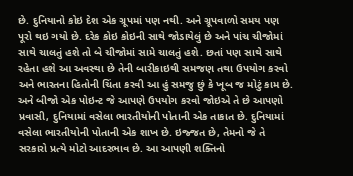છે. દુનિયાનો કોઇ દેશ એક ગ્રૂપમાં પણ નથી. અને ગ્રૂપવાળો સમય પણ પૂરો થઇ ગયો છે. દરેક કોઇ કોઇની સાથે જોડાયેલું છે અને પાંચ ચીજોમાં સાથે ચાલતું હશે તો બે ચીજોમાં સામે ચાલતું હશે. છતાં પણ સાથે સાથે રહેતા હશે આ અવસ્થા છે તેની બારીકાઇથી સમજણ તથા ઉપયોગ કરવો અને ભારતના હિતોની ચિંતા કરવી આ હું સમજુ છું કે ખૂબ જ મોટું કામ છે. અને બીજો એક પોઇન્ટ જે આપણે ઉપયોગ કરવો જોઇએ તે છે આપણો પ્રવાસી, દુનિયામાં વસેલા ભારતીયોની પોતાની એક તાકાત છે. દુનિયામાં વસેલા ભારતીયોની પોતાની એક શાખ છે. ઇજ્જત છે, તેમનો જે તે સરકારો પ્રત્યે મોટો આદરભાવ છે. આ આપણી શક્તિનો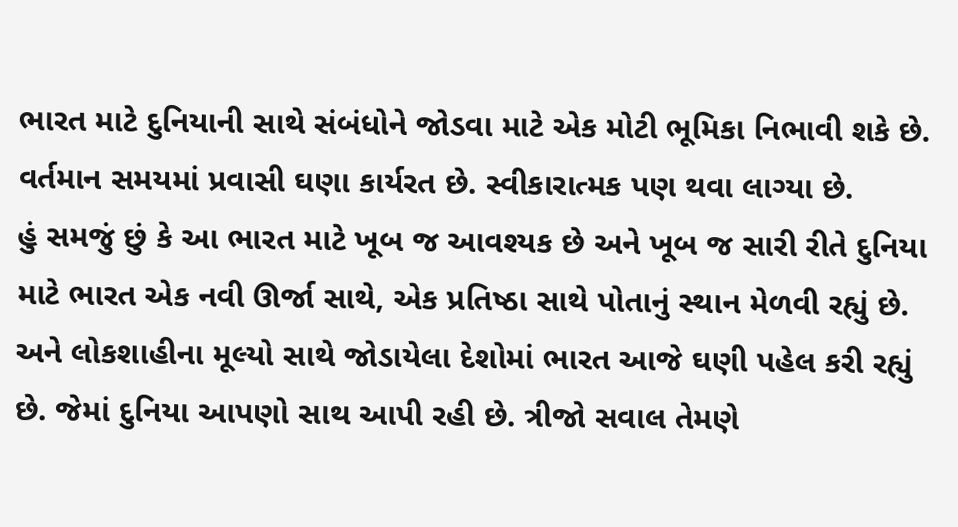ભારત માટે દુનિયાની સાથે સંબંધોને જોડવા માટે એક મોટી ભૂમિકા નિભાવી શકે છે. વર્તમાન સમયમાં પ્રવાસી ઘણા કાર્યરત છે. સ્વીકારાત્મક પણ થવા લાગ્યા છે.
હું સમજું છું કે આ ભારત માટે ખૂબ જ આવશ્યક છે અને ખૂબ જ સારી રીતે દુનિયા માટે ભારત એક નવી ઊર્જા સાથે, એક પ્રતિષ્ઠા સાથે પોતાનું સ્થાન મેળવી રહ્યું છે. અને લોકશાહીના મૂલ્યો સાથે જોડાયેલા દેશોમાં ભારત આજે ઘણી પહેલ કરી રહ્યું છે. જેમાં દુનિયા આપણો સાથ આપી રહી છે. ત્રીજો સવાલ તેમણે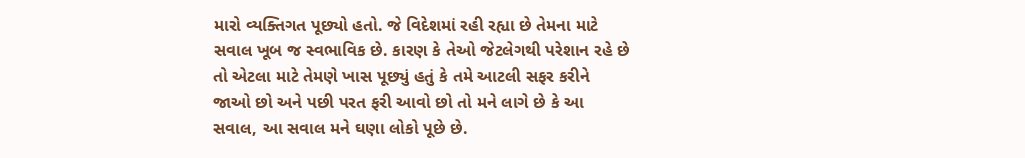મારો વ્યક્તિગત પૂછ્યો હતો. જે વિદેશમાં રહી રહ્યા છે તેમના માટે સવાલ ખૂબ જ સ્વભાવિક છે. કારણ કે તેઓ જેટલેગથી પરેશાન રહે છે તો એટલા માટે તેમણે ખાસ પૂછ્યું હતું કે તમે આટલી સફર કરીને જાઓ છો અને પછી પરત ફરી આવો છો તો મને લાગે છે કે આ સવાલ, આ સવાલ મને ઘણા લોકો પૂછે છે.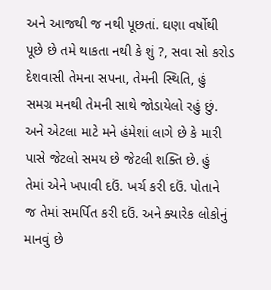અને આજથી જ નથી પૂછતાં. ઘણા વર્ષોથી પૂછે છે તમે થાકતા નથી કે શું ?, સવા સો કરોડ દેશવાસી તેમના સપના, તેમની સ્થિતિ, હું સમગ્ર મનથી તેમની સાથે જોડાયેલો રહું છું. અને એટલા માટે મને હંમેશાં લાગે છે કે મારી પાસે જેટલો સમય છે જેટલી શક્તિ છે. હું તેમાં એને ખપાવી દઉં. ખર્ચ કરી દઉં. પોતાને જ તેમાં સમર્પિત કરી દઉં. અને ક્યારેક લોકોનું માનવું છે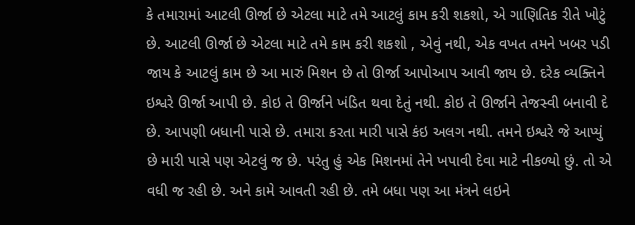કે તમારામાં આટલી ઊર્જા છે એટલા માટે તમે આટલું કામ કરી શકશો, એ ગાણિતિક રીતે ખોટું છે. આટલી ઊર્જા છે એટલા માટે તમે કામ કરી શકશો , એવું નથી, એક વખત તમને ખબર પડી જાય કે આટલું કામ છે આ મારું મિશન છે તો ઊર્જા આપોઆપ આવી જાય છે. દરેક વ્યક્તિને ઇશ્વરે ઊર્જા આપી છે. કોઇ તે ઊર્જાને ખંડિત થવા દેતું નથી. કોઇ તે ઊર્જાને તેજસ્વી બનાવી દે છે. આપણી બધાની પાસે છે. તમારા કરતા મારી પાસે કંઇ અલગ નથી. તમને ઇશ્વરે જે આપ્યું છે મારી પાસે પણ એટલું જ છે. પરંતુ હું એક મિશનમાં તેને ખપાવી દેવા માટે નીકળ્યો છું. તો એ વધી જ રહી છે. અને કામે આવતી રહી છે. તમે બધા પણ આ મંત્રને લઇને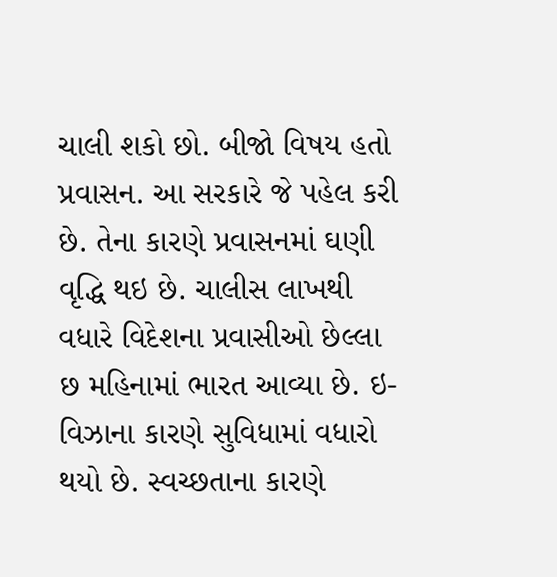ચાલી શકો છો. બીજો વિષય હતો પ્રવાસન. આ સરકારે જે પહેલ કરી છે. તેના કારણે પ્રવાસનમાં ઘણી વૃદ્ધિ થઇ છે. ચાલીસ લાખથી વધારે વિદેશના પ્રવાસીઓ છેલ્લા છ મહિનામાં ભારત આવ્યા છે. ઇ- વિઝાના કારણે સુવિધામાં વધારો થયો છે. સ્વચ્છતાના કારણે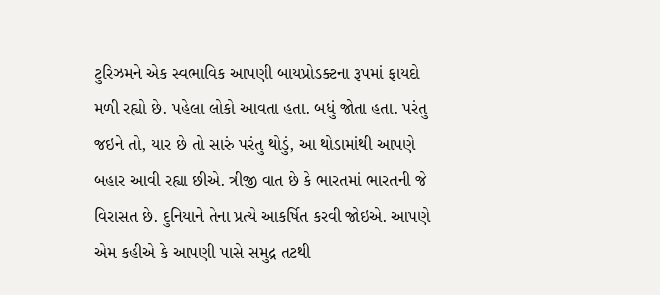ટુરિઝમને એક સ્વભાવિક આપણી બાયપ્રોડક્ટના રૂપમાં ફાયદો મળી રહ્યો છે. પહેલા લોકો આવતા હતા. બધું જોતા હતા. પરંતુ જઇને તો, યાર છે તો સારું પરંતુ થોડું, આ થોડામાંથી આપણે બહાર આવી રહ્યા છીએ. ત્રીજી વાત છે કે ભારતમાં ભારતની જે વિરાસત છે. દુનિયાને તેના પ્રત્યે આકર્ષિત કરવી જોઇએ. આપણે એમ કહીએ કે આપણી પાસે સમુદ્ર તટથી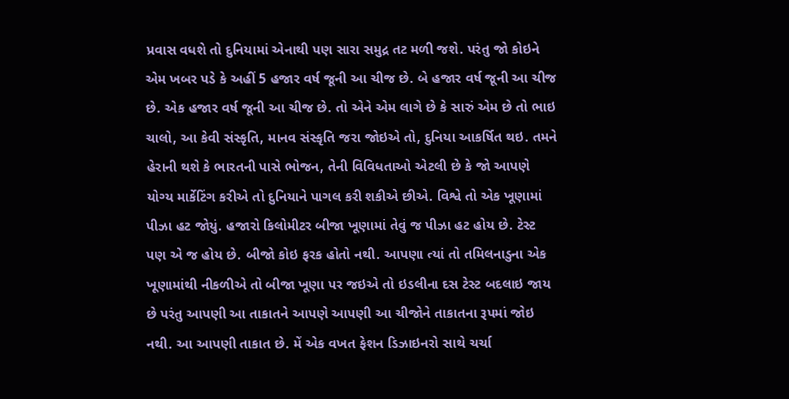પ્રવાસ વધશે તો દુનિયામાં એનાથી પણ સારા સમુદ્ર તટ મળી જશે. પરંતુ જો કોઇને એમ ખબર પડે કે અહીં 5 હજાર વર્ષ જૂની આ ચીજ છે. બે હજાર વર્ષ જૂની આ ચીજ છે. એક હજાર વર્ષ જૂની આ ચીજ છે. તો એને એમ લાગે છે કે સારું એમ છે તો ભાઇ ચાલો, આ કેવી સંસ્કૃતિ, માનવ સંસ્કૃતિ જરા જોઇએ તો, દુનિયા આકર્ષિત થઇ. તમને હેરાની થશે કે ભારતની પાસે ભોજન, તેની વિવિધતાઓ એટલી છે કે જો આપણે યોગ્ય માર્કેટિંગ કરીએ તો દુનિયાને પાગલ કરી શકીએ છીએ. વિશ્વે તો એક ખૂણામાં પીઝા હટ જોયું. હજારો કિલોમીટર બીજા ખૂણામાં તેવું જ પીઝા હટ હોય છે. ટેસ્ટ પણ એ જ હોય છે. બીજો કોઇ ફરક હોતો નથી. આપણા ત્યાં તો તમિલનાડુના એક ખૂણામાંથી નીકળીએ તો બીજા ખૂણા પર જઇએ તો ઇડલીના દસ ટેસ્ટ બદલાઇ જાય છે પરંતુ આપણી આ તાકાતને આપણે આપણી આ ચીજોને તાકાતના રૂપમાં જોઇ નથી. આ આપણી તાકાત છે. મેં એક વખત ફેશન ડિઝાઇનરો સાથે ચર્ચા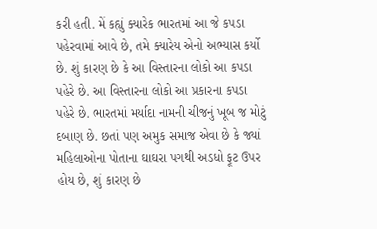કરી હતી. મેં કહ્યું ક્યારેક ભારતમાં આ જે કપડા પહેરવામાં આવે છે, તમે ક્યારેય એનો અભ્યાસ કર્યો છે. શું કારણ છે કે આ વિસ્તારના લોકો આ કપડા પહેરે છે. આ વિસ્તારના લોકો આ પ્રકારના કપડા પહેરે છે. ભારતમાં મર્યાદા નામની ચીજનું ખૂબ જ મોટું દબાણ છે. છતાં પણ અમુક સમાજ એવા છે કે જ્યાં મહિલાઓના પોતાના ઘાઘરા પગથી અડધો ફૂટ ઉપર હોય છે, શું કારણ છે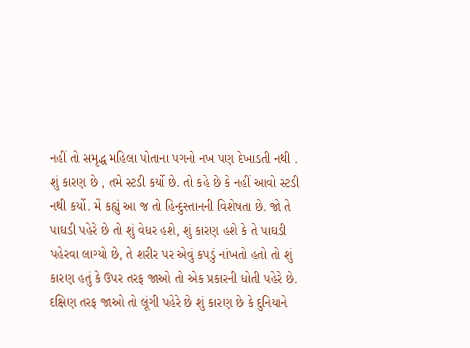નહીં તો સમૃદ્ધ મહિલા પોતાના પગનો નખ પણ દેખાડતી નથી . શું કારણ છે , તમે સ્ટડી કર્યો છે. તો કહે છે કે નહીં આવો સ્ટડી નથી કર્યો. મેં કહ્યું આ જ તો હિન્દુસ્તાનની વિશેષતા છે. જો તે પાઘડી પહેરે છે તો શું વેધર હશે, શું કારણ હશે કે તે પાઘડી પહેરવા લાગ્યો છે, તે શરીર પર એવું કપડું નાંખતો હતો તો શું કારણ હતું કે ઉપર તરફ જાઓ તો એક પ્રકારની ધોતી પહેરે છે. દક્ષિણ તરફ જાઓ તો લૂંગી પહેરે છે શું કારણ છે કે દુનિયાને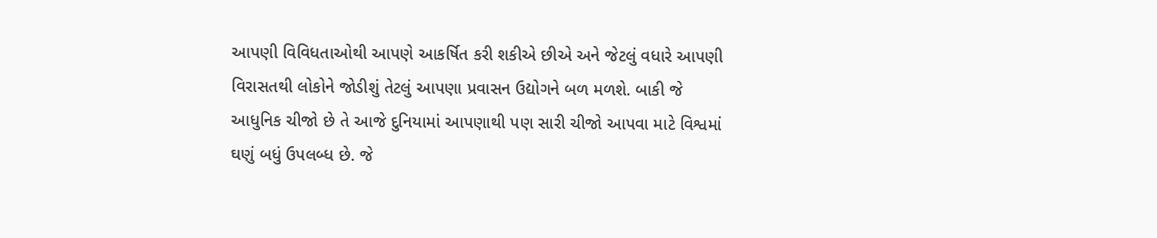આપણી વિવિધતાઓથી આપણે આકર્ષિત કરી શકીએ છીએ અને જેટલું વધારે આપણી વિરાસતથી લોકોને જોડીશું તેટલું આપણા પ્રવાસન ઉદ્યોગને બળ મળશે. બાકી જે આધુનિક ચીજો છે તે આજે દુનિયામાં આપણાથી પણ સારી ચીજો આપવા માટે વિશ્વમાં ઘણું બધું ઉપલબ્ધ છે. જે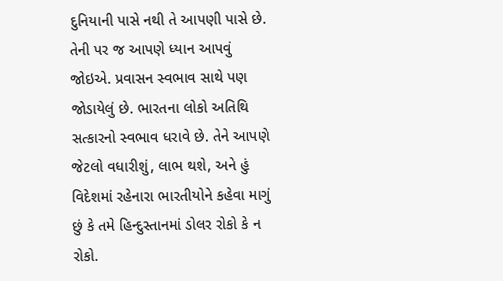દુનિયાની પાસે નથી તે આપણી પાસે છે. તેની પર જ આપણે ધ્યાન આપવું જોઇએ. પ્રવાસન સ્વભાવ સાથે પણ જોડાયેલું છે. ભારતના લોકો અતિથિ સત્કારનો સ્વભાવ ધરાવે છે. તેને આપણે જેટલો વધારીશું, લાભ થશે, અને હું વિદેશમાં રહેનારા ભારતીયોને કહેવા માગું છું કે તમે હિન્દુસ્તાનમાં ડોલર રોકો કે ન રોકો.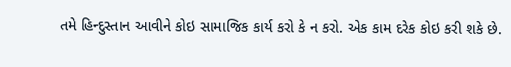તમે હિન્દુસ્તાન આવીને કોઇ સામાજિક કાર્ય કરો કે ન કરો. એક કામ દરેક કોઇ કરી શકે છે.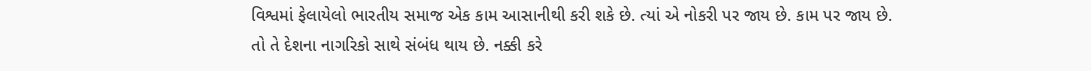વિશ્વમાં ફેલાયેલો ભારતીય સમાજ એક કામ આસાનીથી કરી શકે છે. ત્યાં એ નોકરી પર જાય છે. કામ પર જાય છે. તો તે દેશના નાગરિકો સાથે સંબંધ થાય છે. નક્કી કરે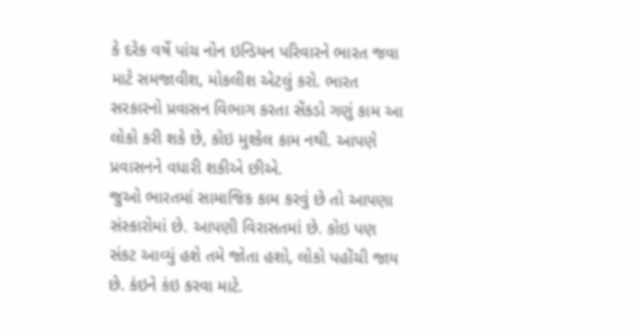કે દરેક વર્ષે પાંચ નોન ઇન્ડિયન પરિવારને ભારત જવા માટે સમજાવીશ, મોકલીશ એટલું કરો. ભારત સરકારનો પ્રવાસન વિભાગ કરતા સેંકડો ગણું કામ આ લોકો કરી શકે છે, કોઇ મુશ્કેલ કામ નથી. આપણે પ્રવાસનને વધારી શકીએ છીએ.
જુઓ ભારતમાં સામાજિક કામ કરવું છે તો આપણા સંસ્કારોમાં છે. આપણી વિરાસતમાં છે. કોઇ પણ સંકટ આવ્યું હશે તમે જોતા હશો, લોકો પહોંચી જાય છે. કંઇને કંઇ કરવા માટે.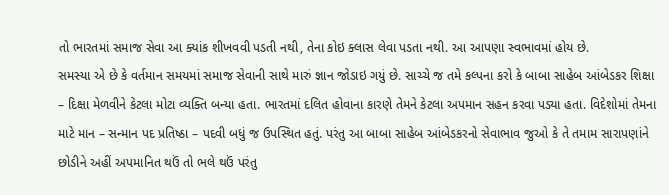તો ભારતમાં સમાજ સેવા આ ક્યાંક શીખવવી પડતી નથી, તેના કોઇ ક્લાસ લેવા પડતા નથી. આ આપણા સ્વભાવમાં હોય છે.
સમસ્યા એ છે કે વર્તમાન સમયમાં સમાજ સેવાની સાથે મારું જ્ઞાન જોડાઇ ગયું છે. સાચ્ચે જ તમે કલ્પના કરો કે બાબા સાહેબ આંબેડકર શિક્ષા – દિક્ષા મેળવીને કેટલા મોટા વ્યક્તિ બન્યા હતા. ભારતમાં દલિત હોવાના કારણે તેમને કેટલા અપમાન સહન કરવા પડ્યા હતા. વિદેશોમાં તેમના માટે માન – સન્માન પદ પ્રતિષ્ઠા – પદવી બધું જ ઉપસ્થિત હતું. પરંતુ આ બાબા સાહેબ આંબેડકરનો સેવાભાવ જુઓ કે તે તમામ સારાપણાંને છોડીને અહીં અપમાનિત થઉં તો ભલે થઉં પરંતુ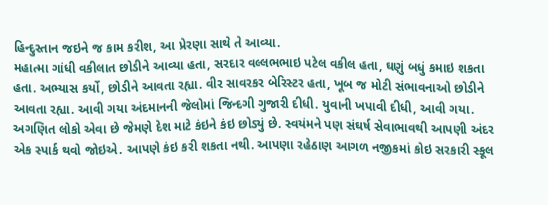હિન્દુસ્તાન જઇને જ કામ કરીશ, આ પ્રેરણા સાથે તે આવ્યા.
મહાત્મા ગાંધી વકીલાત છોડીને આવ્યા હતા, સરદાર વલ્લભભાઇ પટેલ વકીલ હતા, ઘણું બધું કમાઇ શકતા હતા. અભ્યાસ કર્યો, છોડીને આવતા રહ્યા. વીર સાવરકર બેરિસ્ટર હતા, ખૂબ જ મોટી સંભાવનાઓ છોડીને આવતા રહ્યા. આવી ગયા અંદમાનની જેલોમાં જિન્દગી ગુજારી દીધી. યુવાની ખપાવી દીધી, આવી ગયા.
અગણિત લોકો એવા છે જેમણે દેશ માટે કંઇને કંઇ છોડ્યું છે. સ્વયંમને પણ સંઘર્ષ સેવાભાવથી આપણી અંદર એક સ્પાર્ક થવો જોઇએ. આપણે કંઇ કરી શકતા નથી. આપણા રહેઠાણ આગળ નજીકમાં કોઇ સરકારી સ્કૂલ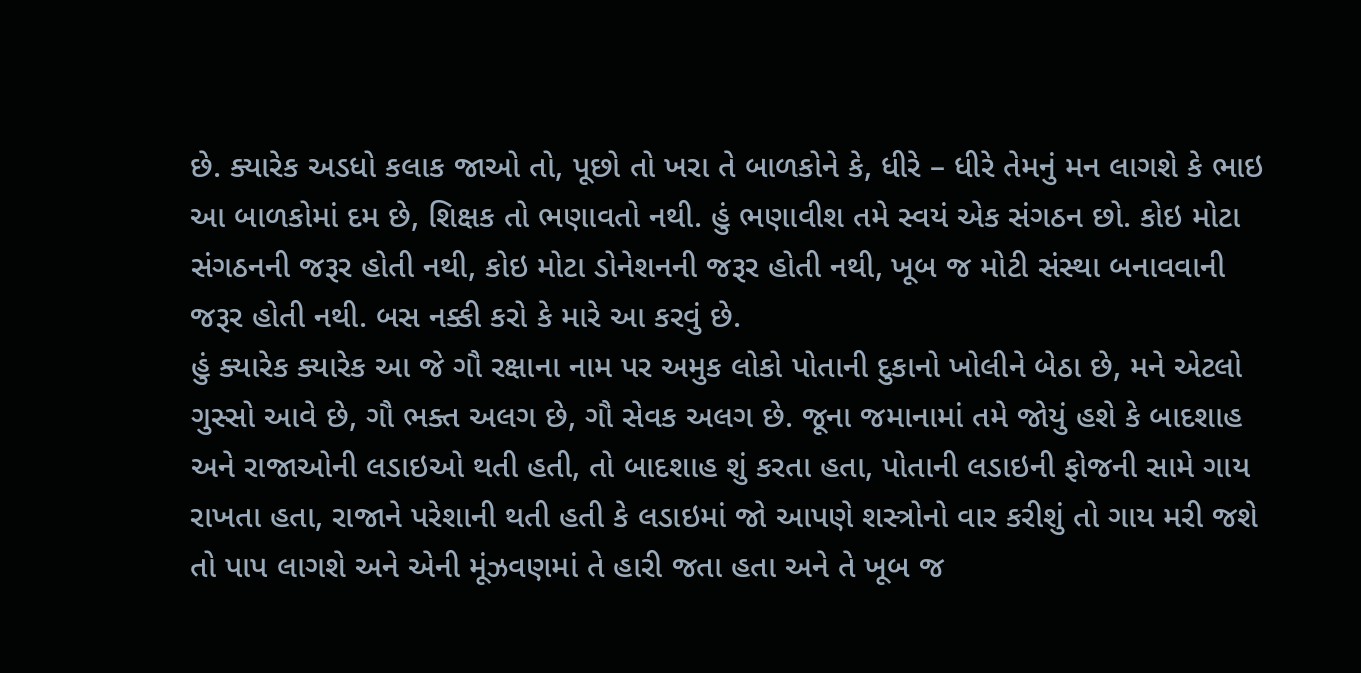છે. ક્યારેક અડધો કલાક જાઓ તો, પૂછો તો ખરા તે બાળકોને કે, ધીરે – ધીરે તેમનું મન લાગશે કે ભાઇ આ બાળકોમાં દમ છે, શિક્ષક તો ભણાવતો નથી. હું ભણાવીશ તમે સ્વયં એક સંગઠન છો. કોઇ મોટા સંગઠનની જરૂર હોતી નથી, કોઇ મોટા ડોનેશનની જરૂર હોતી નથી, ખૂબ જ મોટી સંસ્થા બનાવવાની જરૂર હોતી નથી. બસ નક્કી કરો કે મારે આ કરવું છે.
હું ક્યારેક ક્યારેક આ જે ગૌ રક્ષાના નામ પર અમુક લોકો પોતાની દુકાનો ખોલીને બેઠા છે, મને એટલો ગુસ્સો આવે છે, ગૌ ભક્ત અલગ છે, ગૌ સેવક અલગ છે. જૂના જમાનામાં તમે જોયું હશે કે બાદશાહ અને રાજાઓની લડાઇઓ થતી હતી, તો બાદશાહ શું કરતા હતા, પોતાની લડાઇની ફોજની સામે ગાય રાખતા હતા, રાજાને પરેશાની થતી હતી કે લડાઇમાં જો આપણે શસ્ત્રોનો વાર કરીશું તો ગાય મરી જશે તો પાપ લાગશે અને એની મૂંઝવણમાં તે હારી જતા હતા અને તે ખૂબ જ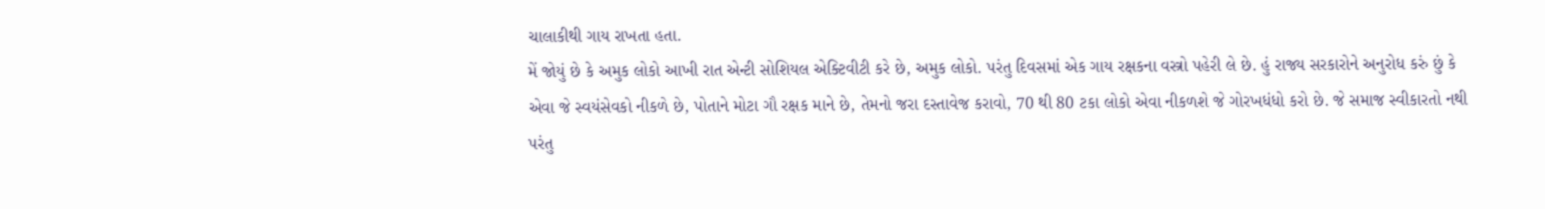ચાલાકીથી ગાય રાખતા હતા.
મેં જોયું છે કે અમુક લોકો આખી રાત એન્ટી સોશિયલ એક્ટિવીટી કરે છે, અમુક લોકો. પરંતુ દિવસમાં એક ગાય રક્ષકના વસ્ત્રો પહેરી લે છે. હું રાજ્ય સરકારોને અનુરોધ કરું છું કે એવા જે સ્વયંસેવકો નીકળે છે, પોતાને મોટા ગૌ રક્ષક માને છે, તેમનો જરા દસ્તાવેજ કરાવો, 70 થી 80 ટકા લોકો એવા નીકળશે જે ગોરખધંધો કરો છે. જે સમાજ સ્વીકારતો નથી પરંતુ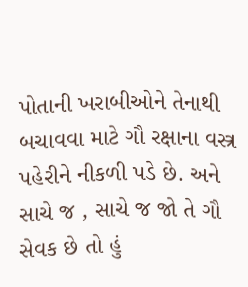પોતાની ખરાબીઓને તેનાથી બચાવવા માટે ગૌ રક્ષાના વસ્ત્ર પહેરીને નીકળી પડે છે. અને સાચે જ , સાચે જ જો તે ગૌ સેવક છે તો હું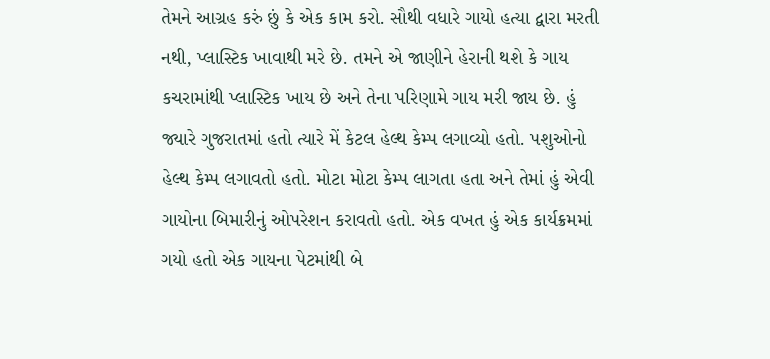તેમને આગ્રહ કરું છું કે એક કામ કરો. સૌથી વધારે ગાયો હત્યા દ્વારા મરતી નથી, પ્લાસ્ટિક ખાવાથી મરે છે. તમને એ જાણીને હેરાની થશે કે ગાય કચરામાંથી પ્લાસ્ટિક ખાય છે અને તેના પરિણામે ગાય મરી જાય છે. હું જ્યારે ગુજરાતમાં હતો ત્યારે મેં કેટલ હેલ્થ કેમ્પ લગાવ્યો હતો. પશુઓનો હેલ્થ કેમ્પ લગાવતો હતો. મોટા મોટા કેમ્પ લાગતા હતા અને તેમાં હું એવી ગાયોના બિમારીનું ઓપરેશન કરાવતો હતો. એક વખત હું એક કાર્યક્રમમાં ગયો હતો એક ગાયના પેટમાંથી બે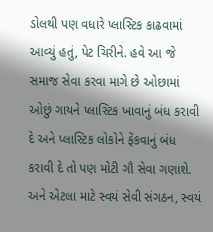ડોલથી પણ વધારે પ્લાસ્ટિક કાઢવામાં આવ્યું હતું, પેટ ચિરીને. હવે આ જે સમાજ સેવા કરવા માગે છે ઓછામાં ઓછું ગાયને પ્લાસ્ટિક ખાવાનું બંધ કરાવી દે અને પ્લાસ્ટિક લોકોને ફેંકવાનું બંધ કરાવી દે તો પણ મોટી ગૌ સેવા ગણાશે.
અને એટલા માટે સ્વયં સેવી સંગઠન, સ્વયં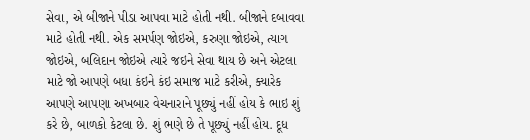સેવા, એ બીજાને પીડા આપવા માટે હોતી નથી. બીજાને દબાવવા માટે હોતી નથી. એક સમર્પણ જોઇએ, કરુણા જોઇએ, ત્યાગ જોઇએ, બલિદાન જોઇએ ત્યારે જઇને સેવા થાય છે અને એટલા માટે જો આપણે બધા કંઇને કંઇ સમાજ માટે કરીએ, ક્યારેક આપણે આપણા અખબાર વેચનારાને પૂછ્યું નહીં હોય કે ભાઇ શું કરે છે, બાળકો કેટલા છે. શું ભણે છે તે પૂછ્યું નહીં હોય. દૂધ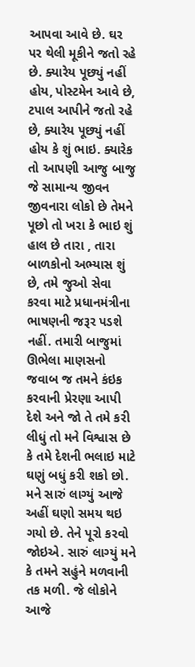આપવા આવે છે. ઘર પર થેલી મૂકીને જતો રહે છે. ક્યારેય પૂછ્યું નહીં હોય, પોસ્ટમેન આવે છે, ટપાલ આપીને જતો રહે છે, ક્યારેય પૂછ્યું નહીં હોય કે શું ભાઇ. ક્યારેક તો આપણી આજુ બાજુ જે સામાન્ય જીવન જીવનારા લોકો છે તેમને પૂછો તો ખરા કે ભાઇ શું હાલ છે તારા , તારા બાળકોનો અભ્યાસ શું છે, તમે જુઓ સેવા કરવા માટે પ્રધાનમંત્રીના ભાષણની જરૂર પડશે નહીં. તમારી બાજુમાં ઊભેલા માણસનો જવાબ જ તમને કંઇક કરવાની પ્રેરણા આપી દેશે અને જો તે તમે કરી લીધું તો મને વિશ્વાસ છે કે તમે દેશની ભલાઇ માટે ઘણું બધું કરી શકો છો. મને સારું લાગ્યું આજે અહીં ઘણો સમય થઇ ગયો છે. તેને પૂરો કરવો જોઇએ. સારું લાગ્યું મને કે તમને સહુંને મળવાની તક મળી. જે લોકોને આજે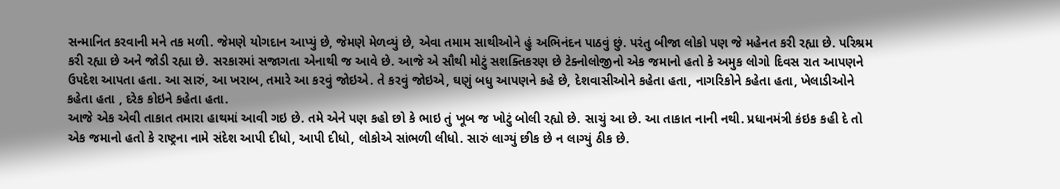સન્માનિત કરવાની મને તક મળી. જેમણે યોગદાન આપ્યું છે, જેમણે મેળવ્યું છે, એવા તમામ સાથીઓને હું અભિનંદન પાઠવું છું. પરંતુ બીજા લોકો પણ જે મહેનત કરી રહ્યા છે. પરિશ્રમ કરી રહ્યા છે અને જોડી રહ્યા છે. સરકારમાં સજાગતા એનાથી જ આવે છે. આજે એ સૌથી મોટું સશક્તિકરણ છે ટેક્નોલોજીનો એક જમાનો હતો કે અમુક લોગો દિવસ રાત આપણને ઉપદેશ આપતા હતા. આ સારું, આ ખરાબ, તમારે આ કરવું જોઇએ. તે કરવું જોઇએ, ઘણું બધુ આપણને કહે છે, દેશવાસીઓને કહેતા હતા, નાગરિકોને કહેતા હતા, ખેલાડીઓને કહેતા હતા , દરેક કોઇને કહેતા હતા.
આજે એક એવી તાકાત તમારા હાથમાં આવી ગઇ છે. તમે એને પણ કહો છો કે ભાઇ તું ખૂબ જ ખોટું બોલી રહ્યો છે. સાચું આ છે. આ તાકાત નાની નથી. પ્રધાનમંત્રી કંઇક કહી દે તો એક જમાનો હતો કે રાષ્ટ્રના નામે સંદેશ આપી દીધો, આપી દીધો, લોકોએ સાંભળી લીધો. સારું લાગ્યું છીક છે ન લાગ્યું ઠીક છે.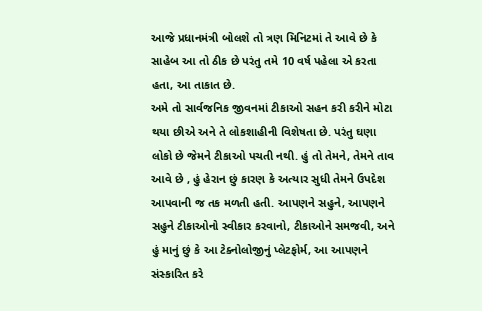આજે પ્રધાનમંત્રી બોલશે તો ત્રણ મિનિટમાં તે આવે છે કે સાહેબ આ તો ઠીક છે પરંતુ તમે 10 વર્ષ પહેલા એ કરતા હતા, આ તાકાત છે.
અમે તો સાર્વજનિક જીવનમાં ટીકાઓ સહન કરી કરીને મોટા થયા છીએ અને તે લોકશાહીની વિશેષતા છે. પરંતુ ઘણા લોકો છે જેમને ટીકાઓ પચતી નથી. હું તો તેમને, તેમને તાવ આવે છે , હું હેરાન છું કારણ કે અત્યાર સુધી તેમને ઉપદેશ આપવાની જ તક મળતી હતી. આપણને સહુને, આપણને સહુને ટીકાઓનો સ્વીકાર કરવાનો, ટીકાઓને સમજવી, અને હું માનું છું કે આ ટેક્નોલોજીનું પ્લેટફોર્મ, આ આપણને સંસ્કારિત કરે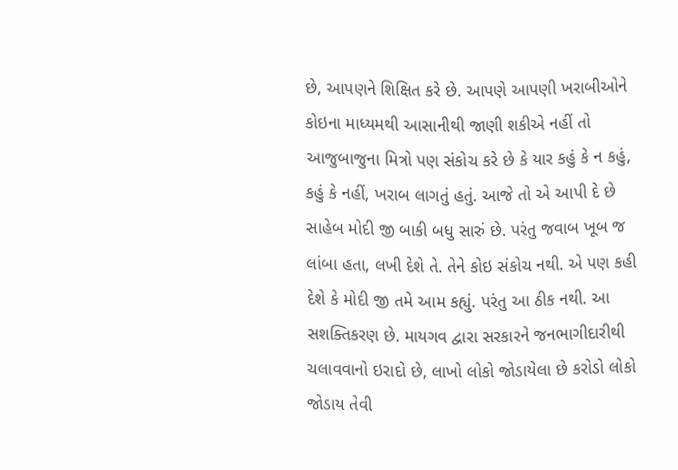છે, આપણને શિક્ષિત કરે છે. આપણે આપણી ખરાબીઓને કોઇના માધ્યમથી આસાનીથી જાણી શકીએ નહીં તો આજુબાજુના મિત્રો પણ સંકોચ કરે છે કે યાર કહું કે ન કહું, કહું કે નહીં, ખરાબ લાગતું હતું. આજે તો એ આપી દે છે સાહેબ મોદી જી બાકી બધુ સારું છે. પરંતુ જવાબ ખૂબ જ લાંબા હતા, લખી દેશે તે. તેને કોઇ સંકોચ નથી. એ પણ કહી દેશે કે મોદી જી તમે આમ કહ્યું. પરંતુ આ ઠીક નથી. આ સશક્તિકરણ છે. માયગવ દ્વારા સરકારને જનભાગીદારીથી ચલાવવાનો ઇરાદો છે, લાખો લોકો જોડાયેલા છે કરોડો લોકો જોડાય તેવી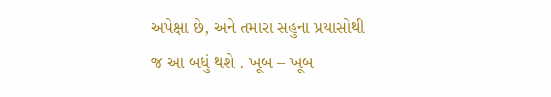અપેક્ષા છે, અને તમારા સહુના પ્રયાસોથી જ આ બધું થશે . ખૂબ – ખૂબ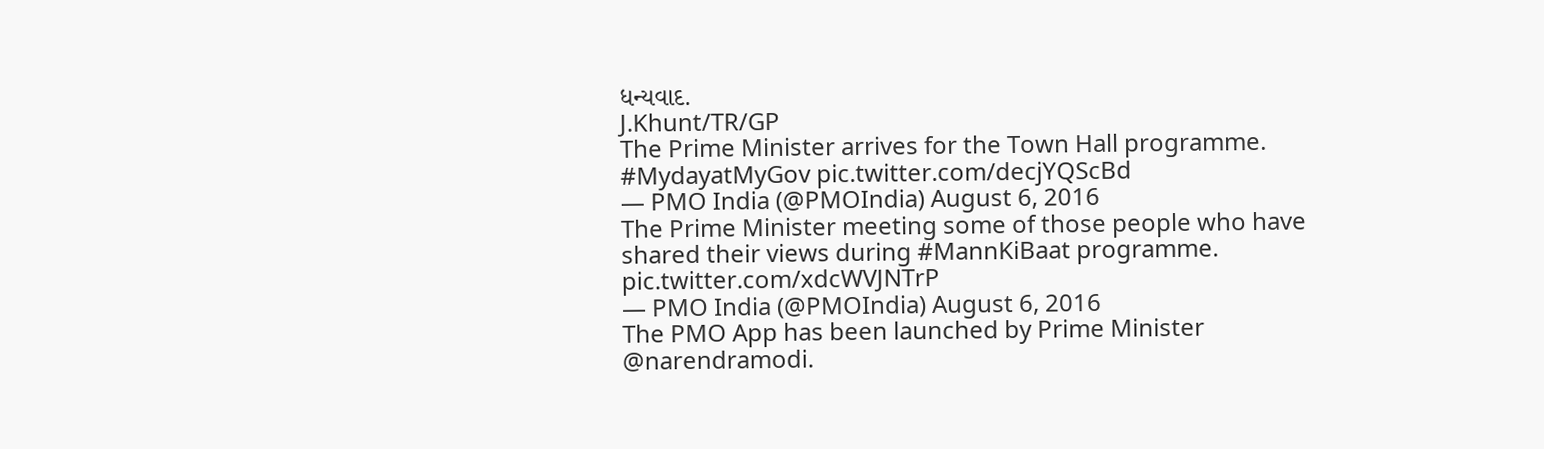ધન્યવાદ.
J.Khunt/TR/GP
The Prime Minister arrives for the Town Hall programme. #MydayatMyGov pic.twitter.com/decjYQScBd
— PMO India (@PMOIndia) August 6, 2016
The Prime Minister meeting some of those people who have shared their views during #MannKiBaat programme. pic.twitter.com/xdcWVJNTrP
— PMO India (@PMOIndia) August 6, 2016
The PMO App has been launched by Prime Minister @narendramodi.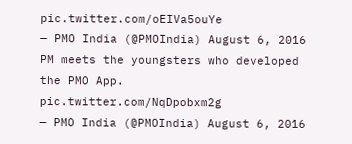pic.twitter.com/oEIVa5ouYe
— PMO India (@PMOIndia) August 6, 2016
PM meets the youngsters who developed the PMO App. pic.twitter.com/NqDpobxm2g
— PMO India (@PMOIndia) August 6, 2016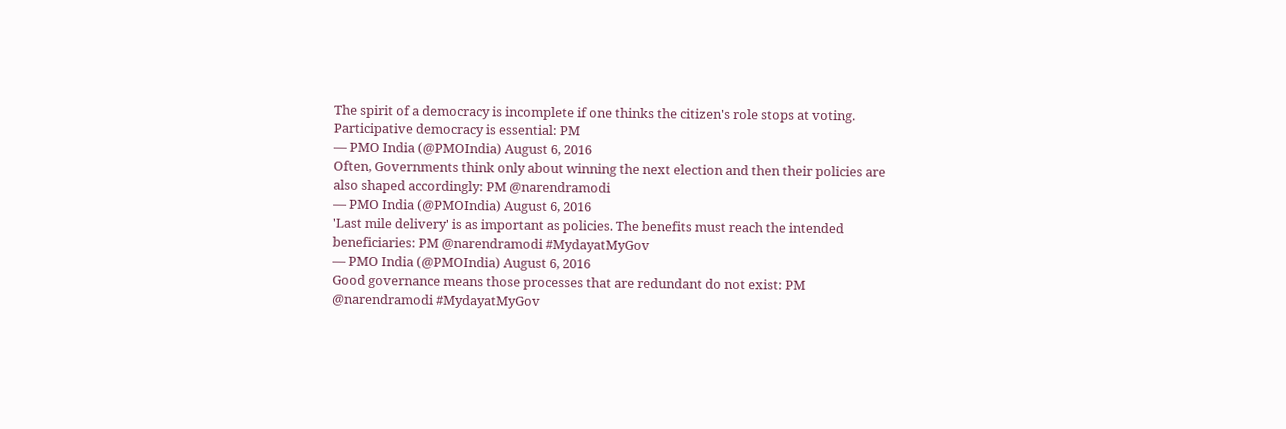The spirit of a democracy is incomplete if one thinks the citizen's role stops at voting. Participative democracy is essential: PM
— PMO India (@PMOIndia) August 6, 2016
Often, Governments think only about winning the next election and then their policies are also shaped accordingly: PM @narendramodi
— PMO India (@PMOIndia) August 6, 2016
'Last mile delivery' is as important as policies. The benefits must reach the intended beneficiaries: PM @narendramodi #MydayatMyGov
— PMO India (@PMOIndia) August 6, 2016
Good governance means those processes that are redundant do not exist: PM @narendramodi #MydayatMyGov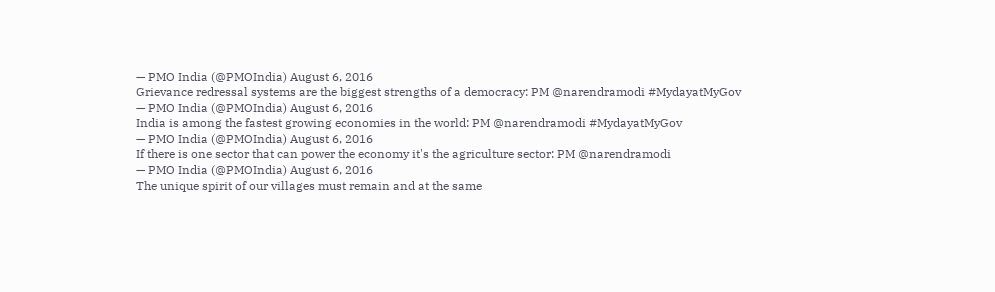— PMO India (@PMOIndia) August 6, 2016
Grievance redressal systems are the biggest strengths of a democracy: PM @narendramodi #MydayatMyGov
— PMO India (@PMOIndia) August 6, 2016
India is among the fastest growing economies in the world: PM @narendramodi #MydayatMyGov
— PMO India (@PMOIndia) August 6, 2016
If there is one sector that can power the economy it's the agriculture sector: PM @narendramodi
— PMO India (@PMOIndia) August 6, 2016
The unique spirit of our villages must remain and at the same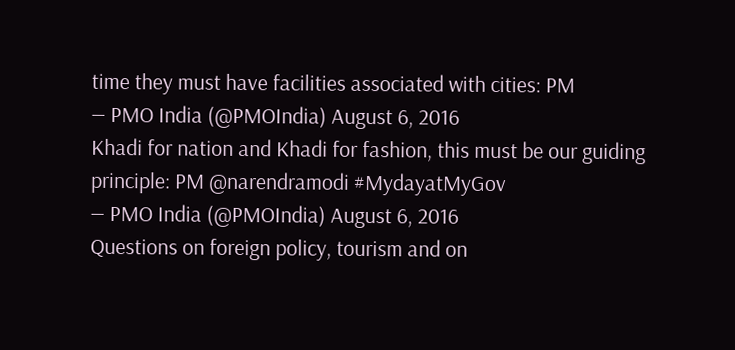time they must have facilities associated with cities: PM
— PMO India (@PMOIndia) August 6, 2016
Khadi for nation and Khadi for fashion, this must be our guiding principle: PM @narendramodi #MydayatMyGov
— PMO India (@PMOIndia) August 6, 2016
Questions on foreign policy, tourism and on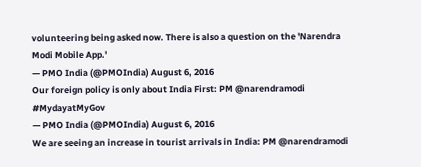volunteering being asked now. There is also a question on the 'Narendra Modi Mobile App.'
— PMO India (@PMOIndia) August 6, 2016
Our foreign policy is only about India First: PM @narendramodi #MydayatMyGov
— PMO India (@PMOIndia) August 6, 2016
We are seeing an increase in tourist arrivals in India: PM @narendramodi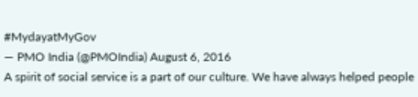#MydayatMyGov
— PMO India (@PMOIndia) August 6, 2016
A spirit of social service is a part of our culture. We have always helped people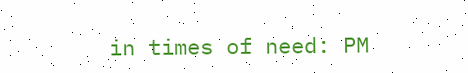in times of need: PM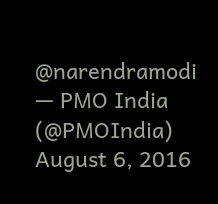@narendramodi
— PMO India (@PMOIndia) August 6, 2016